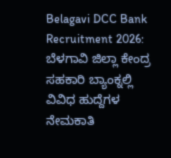Belagavi DCC Bank Recruitment 2026: ಬೆಳಗಾವಿ ಜಿಲ್ಲಾ ಕೇಂದ್ರ ಸಹಕಾರಿ ಬ್ಯಾಂಕ್ನಲ್ಲಿ ವಿವಿಧ ಹುದ್ದೆಗಳ ನೇಮಕಾತಿ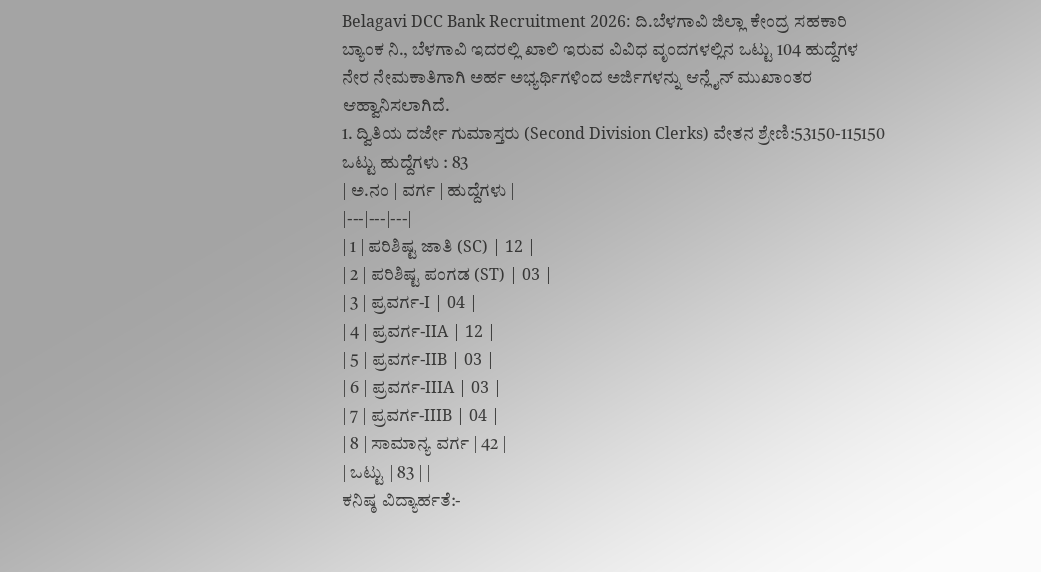Belagavi DCC Bank Recruitment 2026: ದಿ.ಬೆಳಗಾವಿ ಜಿಲ್ಲಾ ಕೇಂದ್ರ ಸಹಕಾರಿ ಬ್ಯಾಂಕ ನಿ., ಬೆಳಗಾವಿ ಇದರಲ್ಲಿ ಖಾಲಿ ಇರುವ ವಿವಿಧ ವೃಂದಗಳಲ್ಲಿನ ಒಟ್ಟು 104 ಹುದ್ದೆಗಳ ನೇರ ನೇಮಕಾತಿಗಾಗಿ ಅರ್ಹ ಅಭ್ಯರ್ಥಿಗಳಿಂದ ಅರ್ಜಿಗಳನ್ನು ಆನ್ಲೈನ್ ಮುಖಾಂತರ ಆಹ್ವಾನಿಸಲಾಗಿದೆ.
1. ದ್ವಿತಿಯ ದರ್ಜೇ ಗುಮಾಸ್ತರು (Second Division Clerks) ವೇತನ ಶ್ರೇಣಿ:53150-115150 ಒಟ್ಟು ಹುದ್ದೆಗಳು : 83
| ಅ.ನಂ | ವರ್ಗ | ಹುದ್ದೆಗಳು |
|---|---|---|
| 1 | ಪರಿಶಿಷ್ಟ ಜಾತಿ (SC) | 12 |
| 2 | ಪರಿಶಿಷ್ಟ ಪಂಗಡ (ST) | 03 |
| 3 | ಪ್ರವರ್ಗ-I | 04 |
| 4 | ಪ್ರವರ್ಗ-IIA | 12 |
| 5 | ಪ್ರವರ್ಗ-IIB | 03 |
| 6 | ಪ್ರವರ್ಗ-IIIA | 03 |
| 7 | ಪ್ರವರ್ಗ-IIIB | 04 |
| 8 | ಸಾಮಾನ್ಯ ವರ್ಗ | 42 |
| ಒಟ್ಟು | 83 | |
ಕನಿಷ್ಠ ವಿದ್ಯಾರ್ಹತೆ:-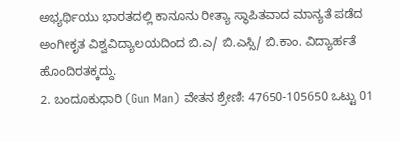ಅಭ್ಯರ್ಥಿಯು ಭಾರತದಲ್ಲಿ ಕಾನೂನು ರೀತ್ಯಾ ಸ್ಥಾಪಿತವಾದ ಮಾನ್ಯತೆ ಪಡೆದ ಅಂಗೀಕೃತ ವಿಶ್ವವಿದ್ಯಾಲಯದಿಂದ ಬಿ.ಎ/ ಬಿ.ಎಸ್ಸಿ/ ಬಿ.ಕಾಂ. ವಿದ್ಯಾರ್ಹತೆ ಹೊಂದಿರತಕ್ಕದ್ದು.
2. ಬಂದೂಕುಧಾರಿ (Gun Man) ವೇತನ ಶ್ರೇಣಿ: 47650-105650 ಒಟ್ಟು 01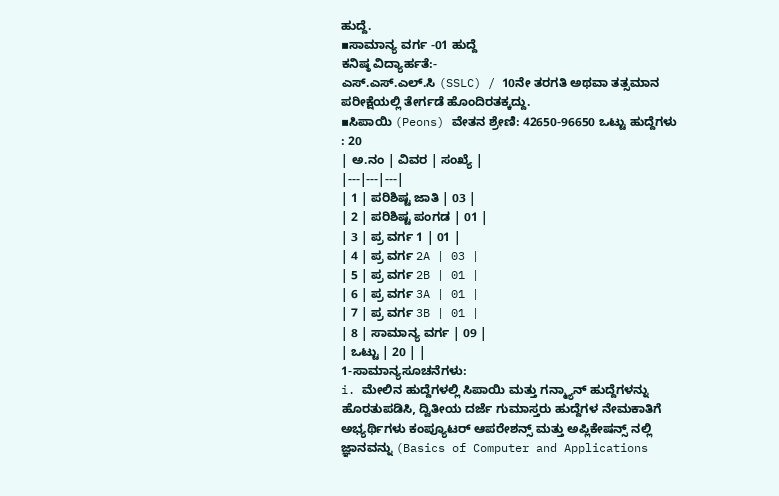ಹುದ್ದೆ.
▪ಸಾಮಾನ್ಯ ವರ್ಗ -01 ಹುದ್ದೆ
ಕನಿಷ್ಠ ವಿದ್ಯಾರ್ಹತೆ:-
ಎಸ್.ಎಸ್.ಎಲ್.ಸಿ (SSLC) / 10ನೇ ತರಗತಿ ಅಥವಾ ತತ್ಸಮಾನ ಪರೀಕ್ಷೆಯಲ್ಲಿ ತೇರ್ಗಡೆ ಹೊಂದಿರತಕ್ಕದ್ದು.
▪ಸಿಪಾಯಿ (Peons) ವೇತನ ಶ್ರೇಣಿ: 42650-96650 ಒಟ್ಟು ಹುದ್ದೆಗಳು : 20
| ಅ.ನಂ | ವಿವರ | ಸಂಖ್ಯೆ |
|---|---|---|
| 1 | ಪರಿಶಿಷ್ಟ ಜಾತಿ | 03 |
| 2 | ಪರಿಶಿಷ್ಟ ಪಂಗಡ | 01 |
| 3 | ಪ್ರ ವರ್ಗ 1 | 01 |
| 4 | ಪ್ರ ವರ್ಗ 2A | 03 |
| 5 | ಪ್ರ ವರ್ಗ 2B | 01 |
| 6 | ಪ್ರ ವರ್ಗ 3A | 01 |
| 7 | ಪ್ರ ವರ್ಗ 3B | 01 |
| 8 | ಸಾಮಾನ್ಯ ವರ್ಗ | 09 |
| ಒಟ್ಟು | 20 | |
1-ಸಾಮಾನ್ಯಸೂಚನೆಗಳು:
i. ಮೇಲಿನ ಹುದ್ದೆಗಳಲ್ಲಿ ಸಿಪಾಯಿ ಮತ್ತು ಗನ್ಮ್ಯಾನ್ ಹುದ್ದೆಗಳನ್ನು ಹೊರತುಪಡಿಸಿ, ದ್ವಿತೀಯ ದರ್ಜೆ ಗುಮಾಸ್ತರು ಹುದ್ದೆಗಳ ನೇಮಕಾತಿಗೆ ಅಭ್ಯರ್ಥಿಗಳು ಕಂಪ್ಯೂಟರ್ ಆಪರೇಶನ್ಸ್ ಮತ್ತು ಅಪ್ಲಿಕೇಷನ್ಸ್ ನಲ್ಲಿ ಜ್ಞಾನವನ್ನು (Basics of Computer and Applications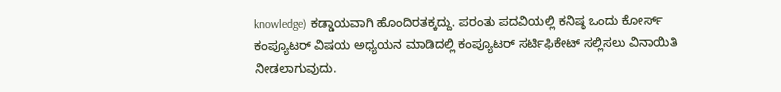knowledge) ಕಡ್ಡಾಯವಾಗಿ ಹೊಂದಿರತಕ್ಕದ್ದು. ಪರಂತು ಪದವಿಯಲ್ಲಿ ಕನಿಷ್ಠ ಒಂದು ಕೋರ್ಸ್ ಕಂಪ್ಯೂಟರ್ ವಿಷಯ ಅಧ್ಯಯನ ಮಾಡಿದಲ್ಲಿ ಕಂಪ್ಯೂಟರ್ ಸರ್ಟಿಫಿಕೇಟ್ ಸಲ್ಲಿಸಲು ವಿನಾಯಿತಿ ನೀಡಲಾಗುವುದು.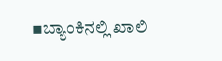▪ಬ್ಯಾಂಕಿನಲ್ಲಿ ಖಾಲಿ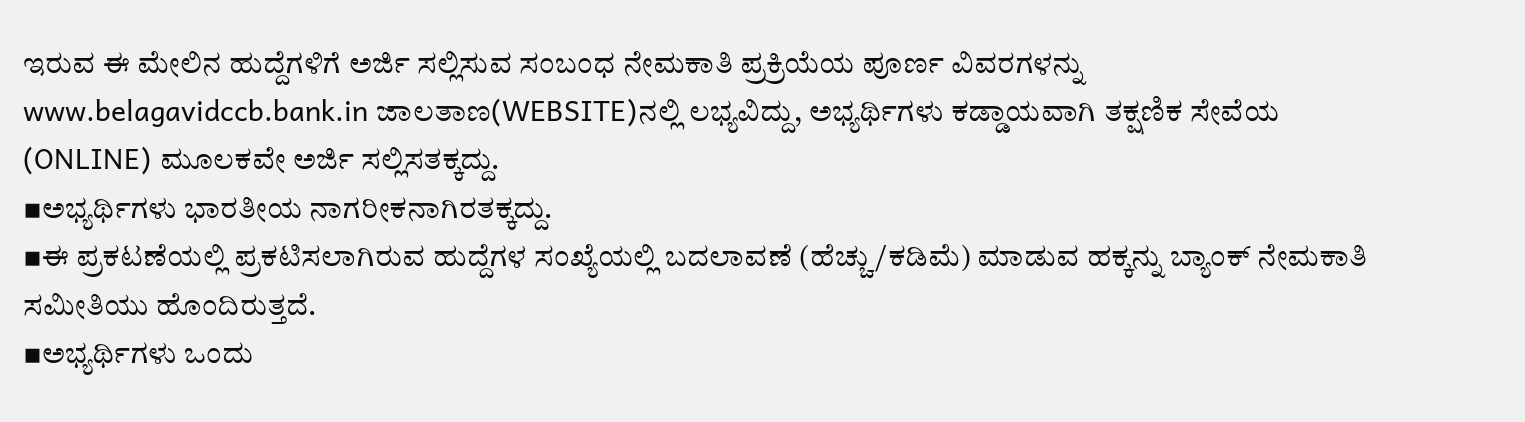ಇರುವ ಈ ಮೇಲಿನ ಹುದ್ದೆಗಳಿಗೆ ಅರ್ಜಿ ಸಲ್ಲಿಸುವ ಸಂಬಂಧ ನೇಮಕಾತಿ ಪ್ರಕ್ರಿಯೆಯ ಪೂರ್ಣ ವಿವರಗಳನ್ನು www.belagavidccb.bank.in ಜಾಲತಾಣ(WEBSITE)ನಲ್ಲಿ ಲಭ್ಯವಿದ್ದು, ಅಭ್ಯರ್ಥಿಗಳು ಕಡ್ಡಾಯವಾಗಿ ತಕ್ಷಣಿಕ ಸೇವೆಯ (ONLINE) ಮೂಲಕವೇ ಅರ್ಜಿ ಸಲ್ಲಿಸತಕ್ಕದ್ದು.
▪ಅಭ್ಯರ್ಥಿಗಳು ಭಾರತೀಯ ನಾಗರೀಕನಾಗಿರತಕ್ಕದ್ದು.
▪ಈ ಪ್ರಕಟಣೆಯಲ್ಲಿ ಪ್ರಕಟಿಸಲಾಗಿರುವ ಹುದ್ದೆಗಳ ಸಂಖ್ಯೆಯಲ್ಲಿ ಬದಲಾವಣೆ (ಹೆಚ್ಚು/ಕಡಿಮೆ) ಮಾಡುವ ಹಕ್ಕನ್ನು ಬ್ಯಾಂಕ್ ನೇಮಕಾತಿ ಸಮೀತಿಯು ಹೊಂದಿರುತ್ತದೆ.
▪ಅಭ್ಯರ್ಥಿಗಳು ಒಂದು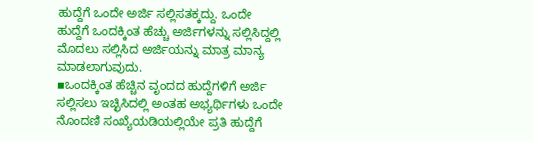ಹುದ್ದೆಗೆ ಒಂದೇ ಅರ್ಜಿ ಸಲ್ಲಿಸತಕ್ಕದ್ದು. ಒಂದೇ ಹುದ್ದೆಗೆ ಒಂದಕ್ಕಿಂತ ಹೆಚ್ಚು ಅರ್ಜಿಗಳನ್ನು ಸಲ್ಲಿಸಿದ್ದಲ್ಲಿ ಮೊದಲು ಸಲ್ಲಿಸಿದ ಅರ್ಜಿಯನ್ನು ಮಾತ್ರ ಮಾನ್ಯ ಮಾಡಲಾಗುವುದು.
▪ಒಂದಕ್ಕಿಂತ ಹೆಚ್ಚಿನ ವೃಂದದ ಹುದ್ದೆಗಳಿಗೆ ಅರ್ಜಿ ಸಲ್ಲಿಸಲು ಇಚ್ಛಿಸಿದಲ್ಲಿ ಅಂತಹ ಅಭ್ಯರ್ಥಿಗಳು ಒಂದೇ ನೊಂದಣಿ ಸಂಖ್ಯೆಯಡಿಯಲ್ಲಿಯೇ ಪ್ರತಿ ಹುದ್ದೆಗೆ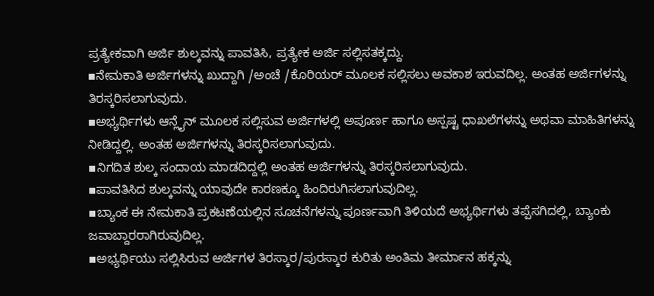ಪ್ರತ್ಯೇಕವಾಗಿ ಅರ್ಜಿ ಶುಲ್ಕವನ್ನು ಪಾವತಿಸಿ, ಪ್ರತ್ಯೇಕ ಅರ್ಜಿ ಸಲ್ಲಿಸತಕ್ಕದ್ದು.
▪ನೇಮಕಾತಿ ಅರ್ಜಿಗಳನ್ನು ಖುದ್ದಾಗಿ /ಅಂಚೆ /ಕೊರಿಯರ್ ಮೂಲಕ ಸಲ್ಲಿಸಲು ಅವಕಾಶ ಇರುವದಿಲ್ಲ. ಅಂತಹ ಅರ್ಜಿಗಳನ್ನು ತಿರಸ್ಕರಿಸಲಾಗುವುದು.
▪ಅಭ್ಯರ್ಥಿಗಳು ಆನ್ಲೈನ್ ಮೂಲಕ ಸಲ್ಲಿಸುವ ಅರ್ಜಿಗಳಲ್ಲಿ ಅಪೂರ್ಣ ಹಾಗೂ ಅಸ್ಪಷ್ಟ ಧಾಖಲೆಗಳನ್ನು ಅಥವಾ ಮಾಹಿತಿಗಳನ್ನು ನೀಡಿದ್ದಲ್ಲಿ. ಅಂತಹ ಅರ್ಜಿಗಳನ್ನು ತಿರಸ್ಕರಿಸಲಾಗುವುದು.
▪ನಿಗದಿತ ಶುಲ್ಕ ಸಂದಾಯ ಮಾಡದಿದ್ದಲ್ಲಿ ಅಂತಹ ಅರ್ಜಿಗಳನ್ನು ತಿರಸ್ಕರಿಸಲಾಗುವುದು.
▪ಪಾವತಿಸಿದ ಶುಲ್ಕವನ್ನು ಯಾವುದೇ ಕಾರಣಕ್ಕೂ ಹಿಂದಿರುಗಿಸಲಾಗುವುದಿಲ್ಲ.
▪ಬ್ಯಾಂಕ ಈ ನೇಮಕಾತಿ ಪ್ರಕಟಣೆಯಲ್ಲಿನ ಸೂಚನೆಗಳನ್ನು ಪೂರ್ಣವಾಗಿ ತಿಳಿಯದೆ ಅಭ್ಯರ್ಥಿಗಳು ತಪ್ಪೆಸಗಿದಲ್ಲಿ, ಬ್ಯಾಂಕು ಜವಾಬ್ದಾರರಾಗಿರುವುದಿಲ್ಲ.
▪ಅಭ್ಯರ್ಥಿಯು ಸಲ್ಲಿಸಿರುವ ಅರ್ಜಿಗಳ ತಿರಸ್ಕಾರ/ಪುರಸ್ಕಾರ ಕುರಿತು ಅಂತಿಮ ತೀರ್ಮಾನ ಹಕ್ಕನ್ನು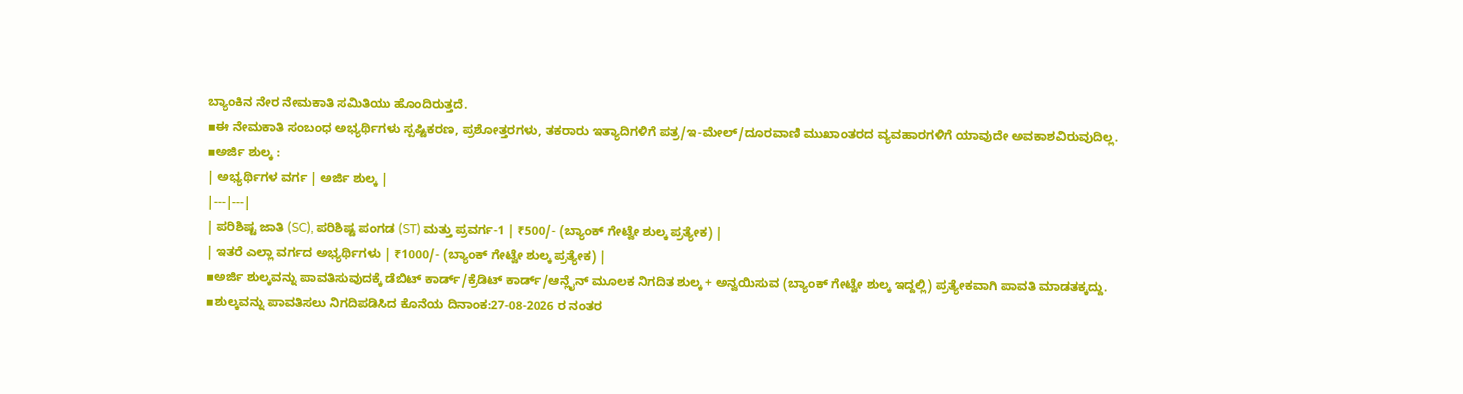ಬ್ಯಾಂಕಿನ ನೇರ ನೇಮಕಾತಿ ಸಮಿತಿಯು ಹೊಂದಿರುತ್ತದೆ.
▪ಈ ನೇಮಕಾತಿ ಸಂಬಂಧ ಅಭ್ಯರ್ಥಿಗಳು ಸ್ಪಷ್ಟಿಕರಣ, ಪ್ರಶೋತ್ತರಗಳು, ತಕರಾರು ಇತ್ಯಾದಿಗಳಿಗೆ ಪತ್ರ/ಇ-ಮೇಲ್/ದೂರವಾಣಿ ಮುಖಾಂತರದ ವ್ಯವಹಾರಗಳಿಗೆ ಯಾವುದೇ ಅವಕಾಶವಿರುವುದಿಲ್ಲ.
▪ಅರ್ಜಿ ಶುಲ್ಕ :
| ಅಭ್ಯರ್ಥಿಗಳ ವರ್ಗ | ಅರ್ಜಿ ಶುಲ್ಕ |
|---|---|
| ಪರಿಶಿಷ್ಟ ಜಾತಿ (SC), ಪರಿಶಿಷ್ಟ ಪಂಗಡ (ST) ಮತ್ತು ಪ್ರವರ್ಗ-1 | ₹500/- (ಬ್ಯಾಂಕ್ ಗೇಟ್ವೇ ಶುಲ್ಕ ಪ್ರತ್ಯೇಕ) |
| ಇತರೆ ಎಲ್ಲಾ ವರ್ಗದ ಅಭ್ಯರ್ಥಿಗಳು | ₹1000/- (ಬ್ಯಾಂಕ್ ಗೇಟ್ವೇ ಶುಲ್ಕ ಪ್ರತ್ಯೇಕ) |
▪ಅರ್ಜಿ ಶುಲ್ಕವನ್ನು ಪಾವತಿಸುವುದಕ್ಕೆ ಡೆಬಿಟ್ ಕಾರ್ಡ್/ಕ್ರೆಡಿಟ್ ಕಾರ್ಡ್/ಆನ್ಲೈನ್ ಮೂಲಕ ನಿಗದಿತ ಶುಲ್ಕ + ಅನ್ವಯಿಸುವ (ಬ್ಯಾಂಕ್ ಗೇಟ್ವೇ ಶುಲ್ಕ ಇದ್ದಲ್ಲಿ) ಪ್ರತ್ಯೇಕವಾಗಿ ಪಾವತಿ ಮಾಡತಕ್ಕದ್ದು.
▪ಶುಲ್ಕವನ್ನು ಪಾವತಿಸಲು ನಿಗದಿಪಡಿಸಿದ ಕೊನೆಯ ದಿನಾಂಕ:27-08-2026 ರ ನಂತರ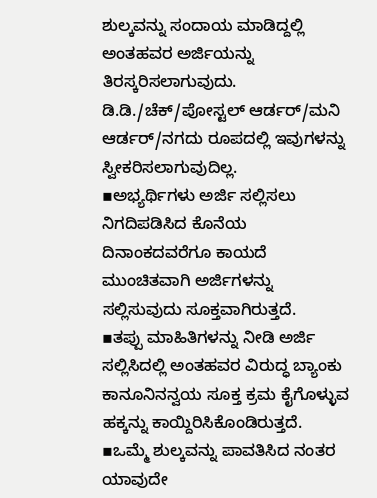ಶುಲ್ಕವನ್ನು ಸಂದಾಯ ಮಾಡಿದ್ದಲ್ಲಿ ಅಂತಹವರ ಅರ್ಜಿಯನ್ನು ತಿರಸ್ಕರಿಸಲಾಗುವುದು. ಡಿ.ಡಿ./ಚೆಕ್/ಪೋಸ್ಟಲ್ ಆರ್ಡರ್/ಮನಿ ಆರ್ಡರ್/ನಗದು ರೂಪದಲ್ಲಿ ಇವುಗಳನ್ನು ಸ್ವೀಕರಿಸಲಾಗುವುದಿಲ್ಲ.
▪ಅಭ್ಯರ್ಥಿಗಳು ಅರ್ಜಿ ಸಲ್ಲಿಸಲು ನಿಗದಿಪಡಿಸಿದ ಕೊನೆಯ ದಿನಾಂಕದವರೆಗೂ ಕಾಯದೆ ಮುಂಚಿತವಾಗಿ ಅರ್ಜಿಗಳನ್ನು ಸಲ್ಲಿಸುವುದು ಸೂಕ್ತವಾಗಿರುತ್ತದೆ.
▪ತಪ್ಪು ಮಾಹಿತಿಗಳನ್ನು ನೀಡಿ ಅರ್ಜಿ ಸಲ್ಲಿಸಿದಲ್ಲಿ ಅಂತಹವರ ವಿರುದ್ಧ ಬ್ಯಾಂಕು ಕಾನೂನಿನನ್ವಯ ಸೂಕ್ತ ಕ್ರಮ ಕೈಗೊಳ್ಳುವ ಹಕ್ಕನ್ನು ಕಾಯ್ದಿರಿಸಿಕೊಂಡಿರುತ್ತದೆ.
▪ಒಮ್ಮೆ ಶುಲ್ಕವನ್ನು ಪಾವತಿಸಿದ ನಂತರ ಯಾವುದೇ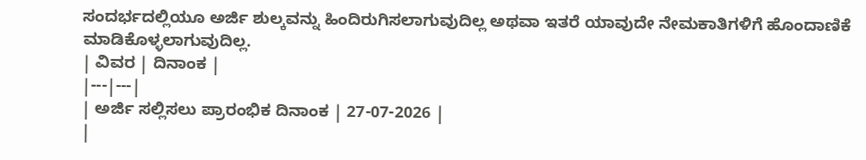ಸಂದರ್ಭದಲ್ಲಿಯೂ ಅರ್ಜಿ ಶುಲ್ಕವನ್ನು ಹಿಂದಿರುಗಿಸಲಾಗುವುದಿಲ್ಲ ಅಥವಾ ಇತರೆ ಯಾವುದೇ ನೇಮಕಾತಿಗಳಿಗೆ ಹೊಂದಾಣಿಕೆ ಮಾಡಿಕೊಳ್ಳಲಾಗುವುದಿಲ್ಲ.
| ವಿವರ | ದಿನಾಂಕ |
|---|---|
| ಅರ್ಜಿ ಸಲ್ಲಿಸಲು ಪ್ರಾರಂಭಿಕ ದಿನಾಂಕ | 27-07-2026 |
|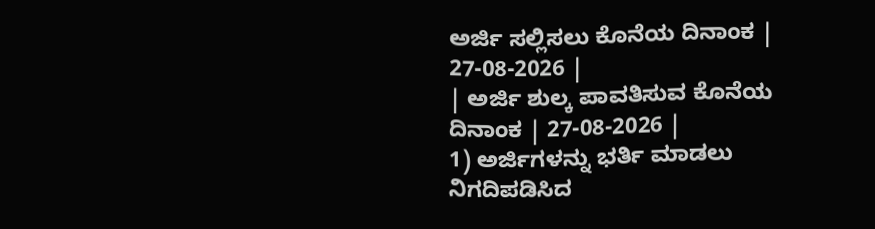ಅರ್ಜಿ ಸಲ್ಲಿಸಲು ಕೊನೆಯ ದಿನಾಂಕ | 27-08-2026 |
| ಅರ್ಜಿ ಶುಲ್ಕ ಪಾವತಿಸುವ ಕೊನೆಯ ದಿನಾಂಕ | 27-08-2026 |
1) ಅರ್ಜಿಗಳನ್ನು ಭರ್ತಿ ಮಾಡಲು ನಿಗದಿಪಡಿಸಿದ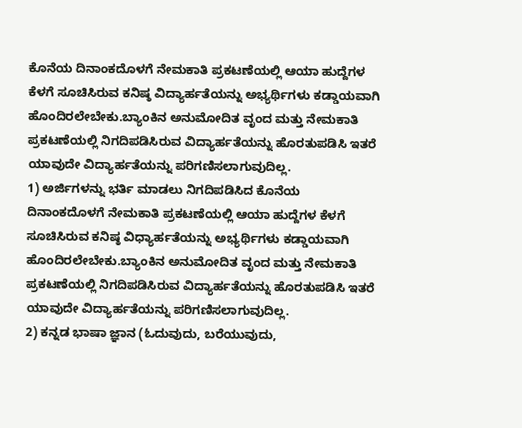ಕೊನೆಯ ದಿನಾಂಕದೊಳಗೆ ನೇಮಕಾತಿ ಪ್ರಕಟಣೆಯಲ್ಲಿ ಆಯಾ ಹುದ್ದೆಗಳ ಕೆಳಗೆ ಸೂಚಿಸಿರುವ ಕನಿಷ್ಠ ವಿದ್ಯಾರ್ಹತೆಯನ್ನು ಅಭ್ಯರ್ಥಿಗಳು ಕಡ್ಡಾಯವಾಗಿ ಹೊಂದಿರಲೇಬೇಕು.ಬ್ಯಾಂಕಿನ ಅನುಮೋದಿತ ವೃಂದ ಮತ್ತು ನೇಮಕಾತಿ ಪ್ರಕಟಣೆಯಲ್ಲಿ ನಿಗದಿಪಡಿಸಿರುವ ವಿದ್ಯಾರ್ಹತೆಯನ್ನು ಹೊರತುಪಡಿಸಿ ಇತರೆ ಯಾವುದೇ ವಿದ್ಯಾರ್ಹತೆಯನ್ನು ಪರಿಗಣಿಸಲಾಗುವುದಿಲ್ಲ.
1) ಅರ್ಜಿಗಳನ್ನು ಭರ್ತಿ ಮಾಡಲು ನಿಗದಿಪಡಿಸಿದ ಕೊನೆಯ ದಿನಾಂಕದೊಳಗೆ ನೇಮಕಾತಿ ಪ್ರಕಟಣೆಯಲ್ಲಿ ಆಯಾ ಹುದ್ದೆಗಳ ಕೆಳಗೆ ಸೂಚಿಸಿರುವ ಕನಿಷ್ಠ ವಿಧ್ಯಾರ್ಹತೆಯನ್ನು ಅಭ್ಯರ್ಥಿಗಳು ಕಡ್ಡಾಯವಾಗಿ ಹೊಂದಿರಲೇಬೇಕು.ಬ್ಯಾಂಕಿನ ಅನುಮೋದಿತ ವೃಂದ ಮತ್ತು ನೇಮಕಾತಿ ಪ್ರಕಟಣೆಯಲ್ಲಿ ನಿಗದಿಪಡಿಸಿರುವ ವಿದ್ಯಾರ್ಹತೆಯನ್ನು ಹೊರತುಪಡಿಸಿ ಇತರೆ ಯಾವುದೇ ವಿದ್ಯಾರ್ಹತೆಯನ್ನು ಪರಿಗಣಿಸಲಾಗುವುದಿಲ್ಲ.
2) ಕನ್ನಡ ಭಾಷಾ ಜ್ಞಾನ (ಓದುವುದು, ಬರೆಯುವುದು,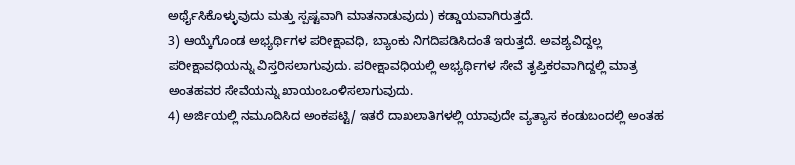ಅರ್ಥೈಸಿಕೊಳ್ಳುವುದು ಮತ್ತು ಸ್ಪಷ್ಟವಾಗಿ ಮಾತನಾಡುವುದು) ಕಡ್ಡಾಯವಾಗಿರುತ್ತದೆ.
3) ಆಯ್ಕೆಗೊಂಡ ಅಭ್ಯರ್ಥಿಗಳ ಪರೀಕ್ಷಾವಧಿ, ಬ್ಯಾಂಕು ನಿಗದಿಪಡಿಸಿದಂತೆ ಇರುತ್ತದೆ. ಅವಶ್ಯವಿದ್ದಲ್ಲ ಪರೀಕ್ಷಾವಧಿಯನ್ನು ವಿಸ್ತರಿಸಲಾಗುವುದು. ಪರೀಕ್ಷಾವಧಿಯಲ್ಲಿ ಅಭ್ಯರ್ಥಿಗಳ ಸೇವೆ ತೃಪ್ತಿಕರವಾಗಿದ್ದಲ್ಲಿ ಮಾತ್ರ ಅಂತಹವರ ಸೇವೆಯನ್ನು ಖಾಯಂಒಂಳಿಸಲಾಗುವುದು.
4) ಅರ್ಜಿಯಲ್ಲಿ ನಮೂದಿಸಿದ ಅಂಕಪಟ್ಟಿ/ ಇತರೆ ದಾಖಲಾತಿಗಳಲ್ಲಿ ಯಾವುದೇ ವ್ಯತ್ಯಾಸ ಕಂಡುಬಂದಲ್ಲಿ ಅಂತಹ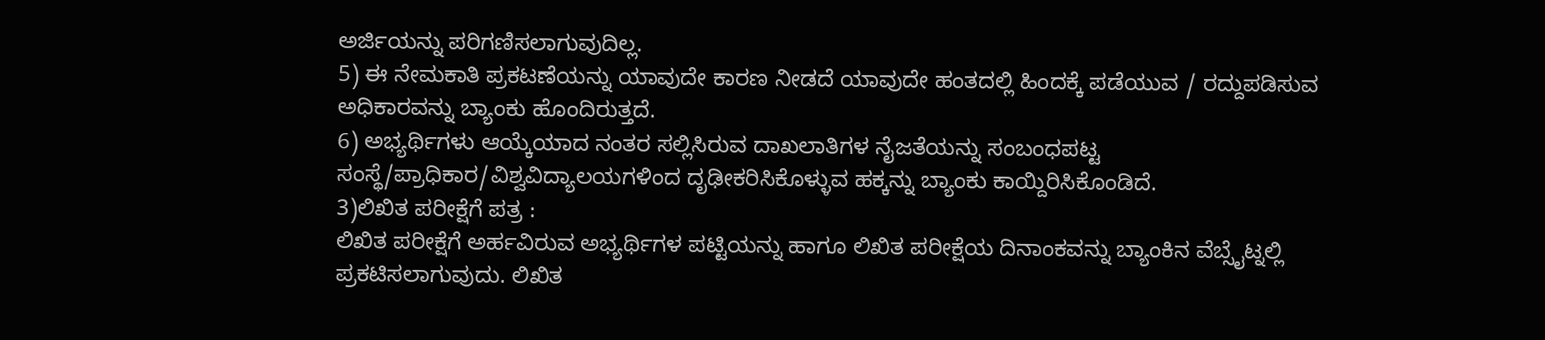ಅರ್ಜಿಯನ್ನು ಪರಿಗಣಿಸಲಾಗುವುದಿಲ್ಲ.
5) ಈ ನೇಮಕಾತಿ ಪ್ರಕಟಣೆಯನ್ನು ಯಾವುದೇ ಕಾರಣ ನೀಡದೆ ಯಾವುದೇ ಹಂತದಲ್ಲಿ ಹಿಂದಕ್ಕೆ ಪಡೆಯುವ / ರದ್ದುಪಡಿಸುವ ಅಧಿಕಾರವನ್ನು ಬ್ಯಾಂಕು ಹೊಂದಿರುತ್ತದೆ.
6) ಅಭ್ಯರ್ಥಿಗಳು ಆಯ್ಕೆಯಾದ ನಂತರ ಸಲ್ಲಿಸಿರುವ ದಾಖಲಾತಿಗಳ ನೈಜತೆಯನ್ನು ಸಂಬಂಧಪಟ್ಟ ಸಂಸ್ಥೆ/ಪ್ರಾಧಿಕಾರ/ವಿಶ್ವವಿದ್ಯಾಲಯಗಳಿಂದ ದೃಢೀಕರಿಸಿಕೊಳ್ಳುವ ಹಕ್ಕನ್ನು ಬ್ಯಾಂಕು ಕಾಯ್ದಿರಿಸಿಕೊಂಡಿದೆ.
3)ಲಿಖಿತ ಪರೀಕ್ಷೆಗೆ ಪತ್ರ :
ಲಿಖಿತ ಪರೀಕ್ಷೆಗೆ ಅರ್ಹವಿರುವ ಅಭ್ಯರ್ಥಿಗಳ ಪಟ್ಟಿಯನ್ನು ಹಾಗೂ ಲಿಖಿತ ಪರೀಕ್ಷೆಯ ದಿನಾಂಕವನ್ನು ಬ್ಯಾಂಕಿನ ವೆಬ್ಸೈಟ್ನಲ್ಲಿ ಪ್ರಕಟಿಸಲಾಗುವುದು. ಲಿಖಿತ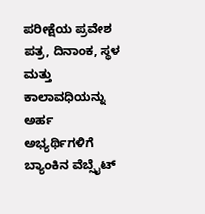ಪರೀಕ್ಷೆಯ ಪ್ರವೇಶ ಪತ್ರ, ದಿನಾಂಕ, ಸ್ಥಳ ಮತ್ತು ಕಾಲಾವಧಿಯನ್ನು ಅರ್ಹ ಅಭ್ಯರ್ಥಿಗಳಿಗೆ ಬ್ಯಾಂಕಿನ ವೆಬ್ಸೈಟ್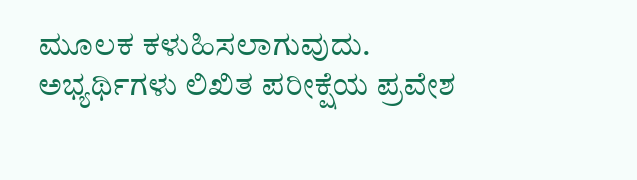ಮೂಲಕ ಕಳುಹಿಸಲಾಗುವುದು. ಅಭ್ಯರ್ಥಿಗಳು ಲಿಖಿತ ಪರೀಕ್ಷೆಯ ಪ್ರವೇಶ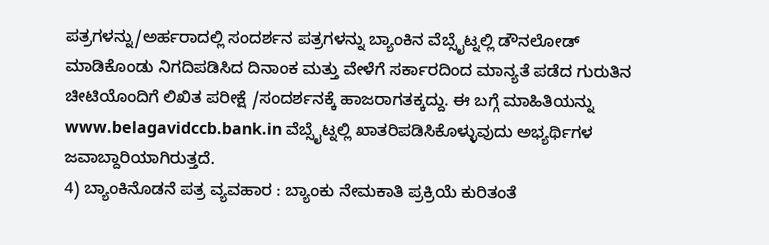ಪತ್ರಗಳನ್ನು/ಅರ್ಹರಾದಲ್ಲಿ ಸಂದರ್ಶನ ಪತ್ರಗಳನ್ನು ಬ್ಯಾಂಕಿನ ವೆಬ್ಸೈಟ್ನಲ್ಲಿ ಡೌನಲೋಡ್ ಮಾಡಿಕೊಂಡು ನಿಗದಿಪಡಿಸಿದ ದಿನಾಂಕ ಮತ್ತು ವೇಳೆಗೆ ಸರ್ಕಾರದಿಂದ ಮಾನ್ಯತೆ ಪಡೆದ ಗುರುತಿನ ಚೀಟಿಯೊಂದಿಗೆ ಲಿಖಿತ ಪರೀಕ್ಷೆ /ಸಂದರ್ಶನಕ್ಕೆ ಹಾಜರಾಗತಕ್ಕದ್ದು. ಈ ಬಗ್ಗೆ ಮಾಹಿತಿಯನ್ನು www.belagavidccb.bank.in ವೆಬ್ಸೈಟ್ನಲ್ಲಿ ಖಾತರಿಪಡಿಸಿಕೊಳ್ಳುವುದು ಅಭ್ಯರ್ಥಿಗಳ ಜವಾಬ್ದಾರಿಯಾಗಿರುತ್ತದೆ.
4) ಬ್ಯಾಂಕಿನೊಡನೆ ಪತ್ರ ವ್ಯವಹಾರ : ಬ್ಯಾಂಕು ನೇಮಕಾತಿ ಪ್ರಕ್ರಿಯೆ ಕುರಿತಂತೆ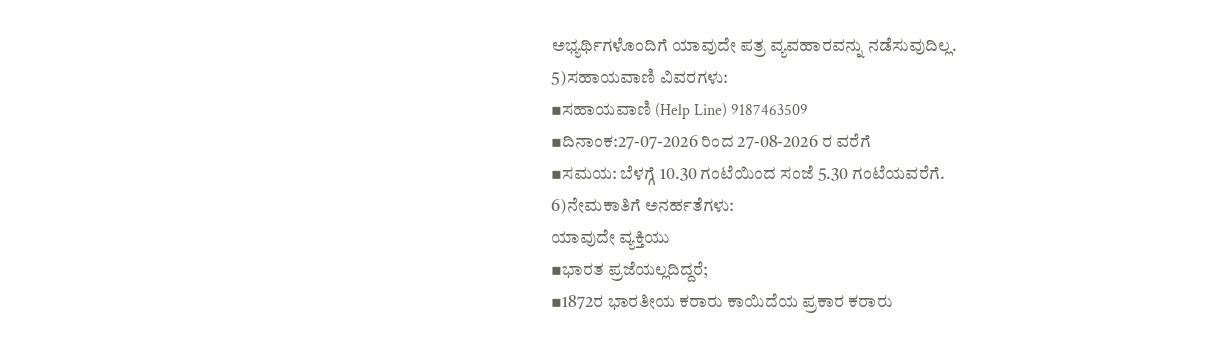ಅಭ್ಯರ್ಥಿಗಳೊಂದಿಗೆ ಯಾವುದೇ ಪತ್ರ ವ್ಯವಹಾರವನ್ನು ನಡೆಸುವುದಿಲ್ಲ.
5)ಸಹಾಯವಾಣಿ ವಿವರಗಳು:
▪ಸಹಾಯವಾಣಿ (Help Line) 9187463509
▪ದಿನಾಂಕ:27-07-2026 ರಿಂದ 27-08-2026 ರ ವರೆಗೆ
▪ಸಮಯ: ಬೆಳಗ್ಗೆ 10.30 ಗಂಟೆಯಿಂದ ಸಂಜೆ 5.30 ಗಂಟೆಯವರೆಗೆ.
6)ನೇಮಕಾತಿಗೆ ಅನರ್ಹತೆಗಳು:
ಯಾವುದೇ ವ್ಯಕ್ತಿಯು
▪ಭಾರತ ಪ್ರಜೆಯಲ್ಲದಿದ್ದರೆ;
▪1872ರ ಭಾರತೀಯ ಕರಾರು ಕಾಯಿದೆಯ ಪ್ರಕಾರ ಕರಾರು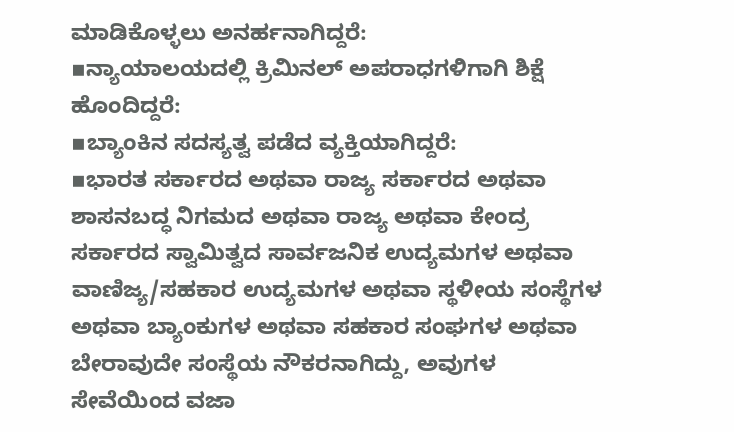ಮಾಡಿಕೊಳ್ಳಲು ಅನರ್ಹನಾಗಿದ್ದರೆ:
▪ನ್ಯಾಯಾಲಯದಲ್ಲಿ ಕ್ರಿಮಿನಲ್ ಅಪರಾಧಗಳಿಗಾಗಿ ಶಿಕ್ಷೆ ಹೊಂದಿದ್ದರೆ:
▪ಬ್ಯಾಂಕಿನ ಸದಸ್ಯತ್ವ ಪಡೆದ ವ್ಯಕ್ತಿಯಾಗಿದ್ದರೆ:
▪ಭಾರತ ಸರ್ಕಾರದ ಅಥವಾ ರಾಜ್ಯ ಸರ್ಕಾರದ ಅಥವಾ ಶಾಸನಬದ್ಧ ನಿಗಮದ ಅಥವಾ ರಾಜ್ಯ ಅಥವಾ ಕೇಂದ್ರ ಸರ್ಕಾರದ ಸ್ವಾಮಿತ್ವದ ಸಾರ್ವಜನಿಕ ಉದ್ಯಮಗಳ ಅಥವಾ ವಾಣಿಜ್ಯ/ಸಹಕಾರ ಉದ್ಯಮಗಳ ಅಥವಾ ಸ್ಥಳೀಯ ಸಂಸ್ಥೆಗಳ ಅಥವಾ ಬ್ಯಾಂಕುಗಳ ಅಥವಾ ಸಹಕಾರ ಸಂಘಗಳ ಅಥವಾ ಬೇರಾವುದೇ ಸಂಸ್ಥೆಯ ನೌಕರನಾಗಿದ್ದು, ಅವುಗಳ ಸೇವೆಯಿಂದ ವಜಾ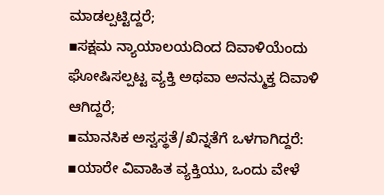ಮಾಡಲ್ಪಟ್ಟಿದ್ದರೆ;
▪ಸಕ್ಷಮ ನ್ಯಾಯಾಲಯದಿಂದ ದಿವಾಳಿಯೆಂದು ಘೋಷಿಸಲ್ಪಟ್ಟ ವ್ಯಕ್ತಿ ಅಥವಾ ಅನನ್ಮುಕ್ತ ದಿವಾಳಿ ಆಗಿದ್ದರೆ;
▪ಮಾನಸಿಕ ಅಸ್ವಸ್ಥತೆ/ಖಿನ್ನತೆಗೆ ಒಳಗಾಗಿದ್ದರೆ:
▪ಯಾರೇ ವಿವಾಹಿತ ವ್ಯಕ್ತಿಯು, ಒಂದು ವೇಳೆ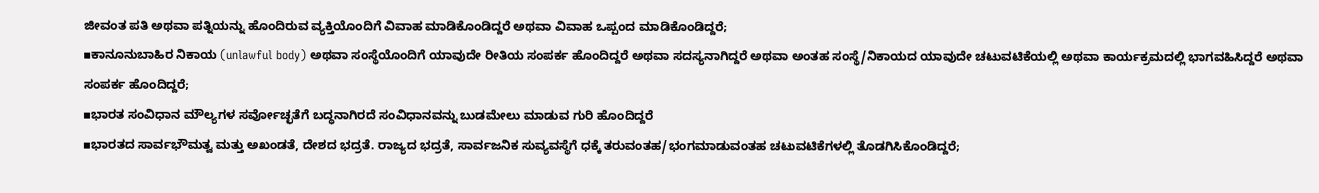ಜೀವಂತ ಪತಿ ಅಥವಾ ಪತ್ನಿಯನ್ನು ಹೊಂದಿರುವ ವ್ಯಕ್ತಿಯೊಂದಿಗೆ ವಿವಾಹ ಮಾಡಿಕೊಂಡಿದ್ದರೆ ಅಥವಾ ವಿವಾಹ ಒಪ್ಪಂದ ಮಾಡಿಕೊಂಡಿದ್ದರೆ;
▪ಕಾನೂನುಬಾಹಿರ ನಿಕಾಯ (unlawful body) ಅಥವಾ ಸಂಸ್ಥೆಯೊಂದಿಗೆ ಯಾವುದೇ ರೀತಿಯ ಸಂಪರ್ಕ ಹೊಂದಿದ್ದರೆ ಅಥವಾ ಸದಸ್ಯನಾಗಿದ್ದರೆ ಅಥವಾ ಅಂತಹ ಸಂಸ್ಥೆ/ನಿಕಾಯದ ಯಾವುದೇ ಚಟುವಟಿಕೆಯಲ್ಲಿ ಅಥವಾ ಕಾರ್ಯಕ್ರಮದಲ್ಲಿ ಭಾಗವಹಿಸಿದ್ದರೆ ಅಥವಾ ಸಂಪರ್ಕ ಹೊಂದಿದ್ದರೆ;
▪ಭಾರತ ಸಂವಿಧಾನ ಮೌಲ್ಯಗಳ ಸರ್ವೋಚ್ಛತೆಗೆ ಬದ್ಧನಾಗಿರದೆ ಸಂವಿಧಾನವನ್ನು ಬುಡಮೇಲು ಮಾಡುವ ಗುರಿ ಹೊಂದಿದ್ದರೆ
▪ಭಾರತದ ಸಾರ್ವಭೌಮತ್ವ ಮತ್ತು ಅಖಂಡತೆ, ದೇಶದ ಭದ್ರತೆ. ರಾಜ್ಯದ ಭದ್ರತೆ, ಸಾರ್ವಜನಿಕ ಸುವ್ಯವಸ್ಥೆಗೆ ಧಕ್ಕೆ ತರುವಂತಹ/ಭಂಗಮಾಡುವಂತಹ ಚಟುವಟಿಕೆಗಳಲ್ಲಿ ತೊಡಗಿಸಿಕೊಂಡಿದ್ದರೆ;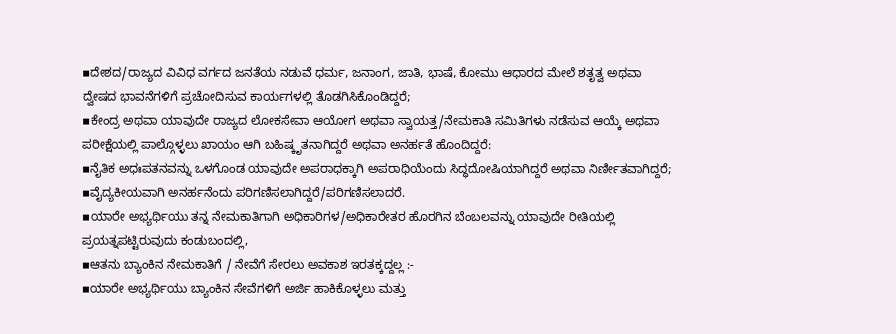▪ದೇಶದ/ರಾಜ್ಯದ ವಿವಿಧ ವರ್ಗದ ಜನತೆಯ ನಡುವೆ ಧರ್ಮ, ಜನಾಂಗ, ಜಾತಿ, ಭಾಷೆ, ಕೋಮು ಆಧಾರದ ಮೇಲೆ ಶತೃತ್ವ ಅಥವಾ ದ್ವೇಷದ ಭಾವನೆಗಳಿಗೆ ಪ್ರಚೋದಿಸುವ ಕಾರ್ಯಗಳಲ್ಲಿ ತೊಡಗಿಸಿಕೊಂಡಿದ್ದರೆ;
▪ಕೇಂದ್ರ ಅಥವಾ ಯಾವುದೇ ರಾಜ್ಯದ ಲೋಕಸೇವಾ ಆಯೋಗ ಅಥವಾ ಸ್ವಾಯತ್ತ/ನೇಮಕಾತಿ ಸಮಿತಿಗಳು ನಡೆಸುವ ಆಯ್ಕೆ ಅಥವಾ ಪರೀಕ್ಷೆಯಲ್ಲಿ ಪಾಲ್ಗೊಳ್ಳಲು ಖಾಯಂ ಆಗಿ ಬಹಿಷ್ಕೃತನಾಗಿದ್ದರೆ ಅಥವಾ ಅನರ್ಹತೆ ಹೊಂದಿದ್ದರೆ:
▪ನೈತಿಕ ಅಧಃಪತನವನ್ನು ಒಳಗೊಂಡ ಯಾವುದೇ ಅಪರಾಧಕ್ಕಾಗಿ ಅಪರಾಧಿಯೆಂದು ಸಿದ್ಧದೋಷಿಯಾಗಿದ್ದರೆ ಅಥವಾ ನಿರ್ಣೀತವಾಗಿದ್ದರೆ;
▪ವೈದ್ಯಕೀಯವಾಗಿ ಅನರ್ಹನೆಂದು ಪರಿಗಣಿಸಲಾಗಿದ್ದರೆ/ಪರಿಗಣಿಸಲಾದರೆ.
▪ಯಾರೇ ಅಭ್ಯರ್ಥಿಯು ತನ್ನ ನೇಮಕಾತಿಗಾಗಿ ಅಧಿಕಾರಿಗಳ/ಅಧಿಕಾರೇತರ ಹೊರಗಿನ ಬೆಂಬಲವನ್ನು ಯಾವುದೇ ರೀತಿಯಲ್ಲಿ ಪ್ರಯತ್ನಪಟ್ಟಿರುವುದು ಕಂಡುಬಂದಲ್ಲಿ,
▪ಆತನು ಬ್ಯಾಂಕಿನ ನೇಮಕಾತಿಗೆ / ನೇವೆಗೆ ಸೇರಲು ಅವಕಾಶ ಇರತಕ್ಕದ್ದಲ್ಲ :-
▪ಯಾರೇ ಅಭ್ಯರ್ಥಿಯು ಬ್ಯಾಂಕಿನ ಸೇವೆಗಳಿಗೆ ಅರ್ಜಿ ಹಾಕಿಕೊಳ್ಳಲು ಮತ್ತು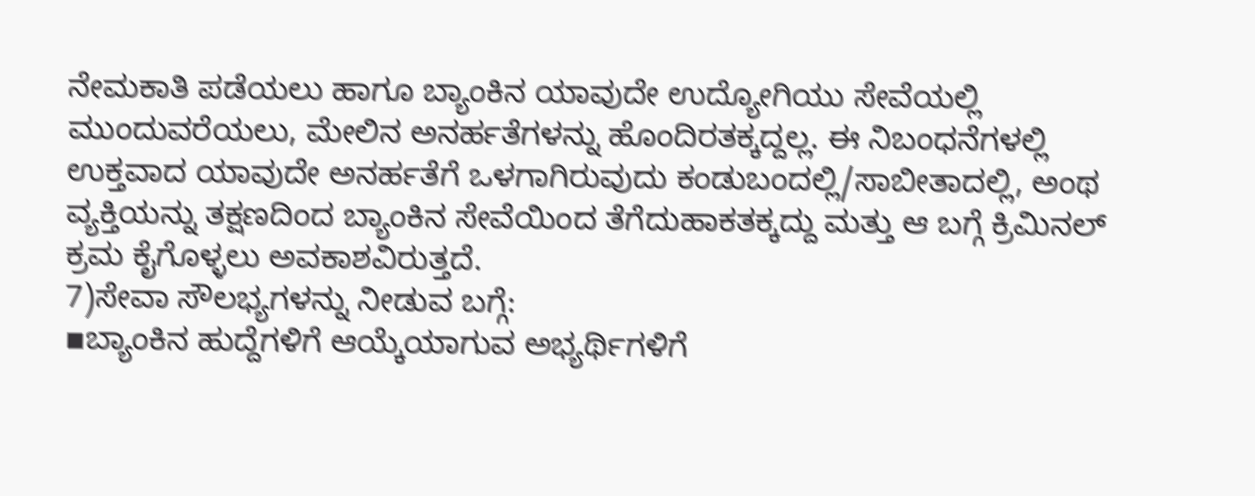ನೇಮಕಾತಿ ಪಡೆಯಲು ಹಾಗೂ ಬ್ಯಾಂಕಿನ ಯಾವುದೇ ಉದ್ಯೋಗಿಯು ಸೇವೆಯಲ್ಲಿ ಮುಂದುವರೆಯಲು, ಮೇಲಿನ ಅನರ್ಹತೆಗಳನ್ನು ಹೊಂದಿರತಕ್ಕದ್ದಲ್ಲ. ಈ ನಿಬಂಧನೆಗಳಲ್ಲಿ ಉಕ್ತವಾದ ಯಾವುದೇ ಅನರ್ಹತೆಗೆ ಒಳಗಾಗಿರುವುದು ಕಂಡುಬಂದಲ್ಲಿ/ಸಾಬೀತಾದಲ್ಲಿ, ಅಂಥ ವ್ಯಕ್ತಿಯನ್ನು ತಕ್ಷಣದಿಂದ ಬ್ಯಾಂಕಿನ ಸೇವೆಯಿಂದ ತೆಗೆದುಹಾಕತಕ್ಕದ್ದು ಮತ್ತು ಆ ಬಗ್ಗೆ ಕ್ರಿಮಿನಲ್ ಕ್ರಮ ಕೈಗೊಳ್ಳಲು ಅವಕಾಶವಿರುತ್ತದೆ.
7)ಸೇವಾ ಸೌಲಭ್ಯಗಳನ್ನು ನೀಡುವ ಬಗ್ಗೆ:
▪ಬ್ಯಾಂಕಿನ ಹುದ್ದೆಗಳಿಗೆ ಆಯ್ಕೆಯಾಗುವ ಅಭ್ಯರ್ಥಿಗಳಿಗೆ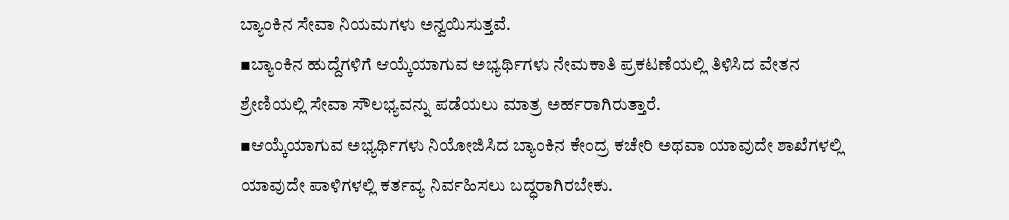ಬ್ಯಾಂಕಿನ ಸೇವಾ ನಿಯಮಗಳು ಅನ್ವಯಿಸುತ್ತವೆ.
▪ಬ್ಯಾಂಕಿನ ಹುದ್ದೆಗಳಿಗೆ ಆಯ್ಕೆಯಾಗುವ ಅಭ್ಯರ್ಥಿಗಳು ನೇಮಕಾತಿ ಪ್ರಕಟಣೆಯಲ್ಲಿ ತಿಳಿಸಿದ ವೇತನ ಶ್ರೇಣಿಯಲ್ಲಿ ಸೇವಾ ಸೌಲಭ್ಯವನ್ನು ಪಡೆಯಲು ಮಾತ್ರ ಅರ್ಹರಾಗಿರುತ್ತಾರೆ.
▪ಆಯ್ಕೆಯಾಗುವ ಅಭ್ಯರ್ಥಿಗಳು ನಿಯೋಜಿಸಿದ ಬ್ಯಾಂಕಿನ ಕೇಂದ್ರ ಕಚೇರಿ ಅಥವಾ ಯಾವುದೇ ಶಾಖೆಗಳಲ್ಲಿ ಯಾವುದೇ ಪಾಳಿಗಳಲ್ಲಿ ಕರ್ತವ್ಯ ನಿರ್ವಹಿಸಲು ಬದ್ಧರಾಗಿರಬೇಕು.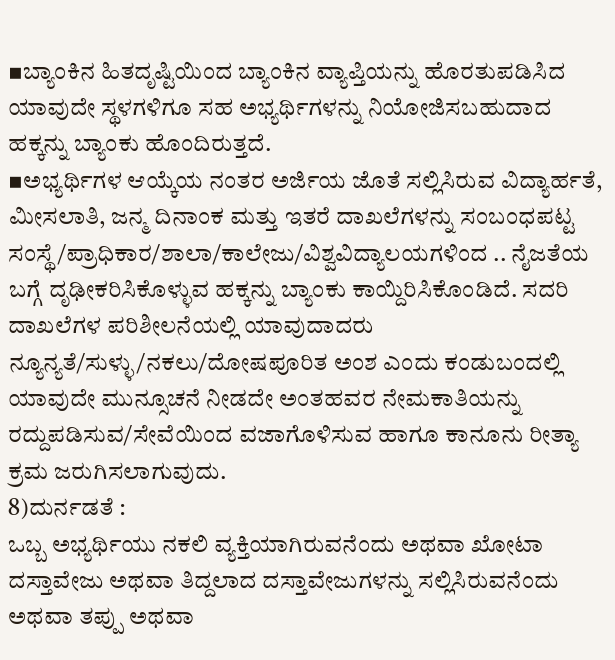▪ಬ್ಯಾಂಕಿನ ಹಿತದೃಷ್ಟಿಯಿಂದ ಬ್ಯಾಂಕಿನ ವ್ಯಾಪ್ತಿಯನ್ನು ಹೊರತುಪಡಿಸಿದ ಯಾವುದೇ ಸ್ಥಳಗಳಿಗೂ ಸಹ ಅಭ್ಯರ್ಥಿಗಳನ್ನು ನಿಯೋಜಿಸಬಹುದಾದ ಹಕ್ಕನ್ನು ಬ್ಯಾಂಕು ಹೊಂದಿರುತ್ತದೆ.
▪ಅಭ್ಯರ್ಥಿಗಳ ಆಯ್ಕೆಯ ನಂತರ ಅರ್ಜಿಯ ಜೊತೆ ಸಲ್ಲಿಸಿರುವ ವಿದ್ಯಾರ್ಹತೆ, ಮೀಸಲಾತಿ, ಜನ್ಮ ದಿನಾಂಕ ಮತ್ತು ಇತರೆ ದಾಖಲೆಗಳನ್ನು ಸಂಬಂಧಪಟ್ಟ ಸಂಸ್ಥೆ/ಪ್ರಾಧಿಕಾರ/ಶಾಲಾ/ಕಾಲೇಜು/ವಿಶ್ವವಿದ್ಯಾಲಯಗಳಿಂದ .. ನೈಜತೆಯ ಬಗ್ಗೆ ದೃಢೀಕರಿಸಿಕೊಳ್ಳುವ ಹಕ್ಕನ್ನು ಬ್ಯಾಂಕು ಕಾಯ್ದಿರಿಸಿಕೊಂಡಿದೆ. ಸದರಿ ದಾಖಲೆಗಳ ಪರಿಶೀಲನೆಯಲ್ಲಿ ಯಾವುದಾದರು ನ್ಯೂನ್ಯತೆ/ಸುಳ್ಳು/ನಕಲು/ದೋಷಪೂರಿತ ಅಂಶ ಎಂದು ಕಂಡುಬಂದಲ್ಲಿ ಯಾವುದೇ ಮುನ್ಸೂಚನೆ ನೀಡದೇ ಅಂತಹವರ ನೇಮಕಾತಿಯನ್ನು ರದ್ದುಪಡಿಸುವ/ಸೇವೆಯಿಂದ ವಜಾಗೊಳಿಸುವ ಹಾಗೂ ಕಾನೂನು ರೀತ್ಯಾ ಕ್ರಮ ಜರುಗಿಸಲಾಗುವುದು.
8)ದುರ್ನಡತೆ :
ಒಬ್ಬ ಅಭ್ಯರ್ಥಿಯು ನಕಲಿ ವ್ಯಕ್ತಿಯಾಗಿರುವನೆಂದು ಅಥವಾ ಖೋಟಾ ದಸ್ತಾವೇಜು ಅಥವಾ ತಿದ್ದಲಾದ ದಸ್ತಾವೇಜುಗಳನ್ನು ಸಲ್ಲಿಸಿರುವನೆಂದು ಅಥವಾ ತಪ್ಪು ಅಥವಾ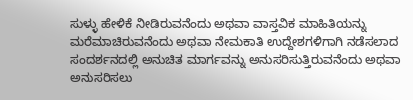ಸುಳ್ಳು ಹೇಳಿಕೆ ನೀಡಿರುವನೆಂದು ಅಥವಾ ವಾಸ್ತವಿಕ ಮಾಹಿತಿಯನ್ನು ಮರೆಮಾಚಿರುವನೆಂದು ಅಥವಾ ನೇಮಕಾತಿ ಉದ್ದೇಶಗಳಿಗಾಗಿ ನಡೆಸಲಾದ ಸಂದರ್ಶನದಲ್ಲಿ ಅನುಚಿತ ಮಾರ್ಗವನ್ನು ಅನುಸರಿಸುತ್ತಿರುವನೆಂದು ಅಥವಾ ಅನುಸರಿಸಲು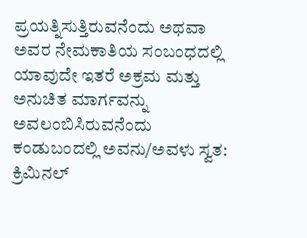ಪ್ರಯತ್ನಿಸುತ್ತಿರುವನೆಂದು ಅಥವಾ ಅವರ ನೇಮಕಾತಿಯ ಸಂಬಂಧದಲ್ಲಿ ಯಾವುದೇ ಇತರೆ ಅಕ್ರಮ ಮತ್ತು ಅನುಚಿತ ಮಾರ್ಗವನ್ನು ಅವಲಂಬಿಸಿರುವನೆಂದು ಕಂಡುಬಂದಲ್ಲಿ ಅವನು/ಅವಳು ಸ್ವತ: ಕ್ರಿಮಿನಲ್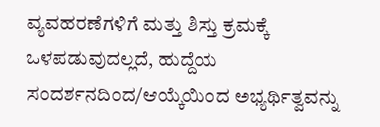ವ್ಯವಹರಣೆಗಳಿಗೆ ಮತ್ತು ಶಿಸ್ತು ಕ್ರಮಕ್ಕೆ ಒಳಪಡುವುದಲ್ಲದೆ, ಹುದ್ದೆಯ ಸಂದರ್ಶನದಿಂದ/ಆಯ್ಕೆಯಿಂದ ಅಭ್ಯರ್ಥಿತ್ವವನ್ನು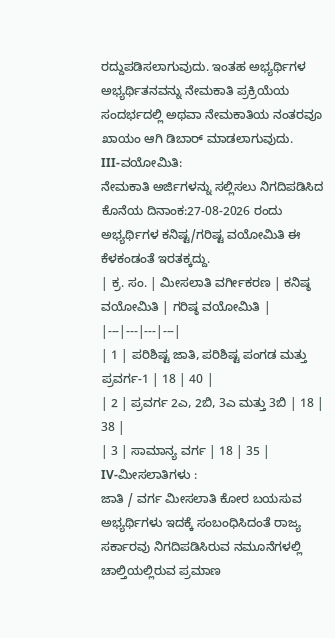ರದ್ದುಪಡಿಸಲಾಗುವುದು. ಇಂತಹ ಅಭ್ಯರ್ಥಿಗಳ ಅಭ್ಯರ್ಥಿತನವನ್ನು ನೇಮಕಾತಿ ಪ್ರಕ್ರಿಯೆಯ ಸಂದರ್ಭದಲ್ಲಿ ಅಥವಾ ನೇಮಕಾತಿಯ ನಂತರವೂ ಖಾಯಂ ಆಗಿ ಡಿಬಾರ್ ಮಾಡಲಾಗುವುದು.
III-ವಯೋಮಿತಿ:
ನೇಮಕಾತಿ ಅರ್ಜಿಗಳನ್ನು ಸಲ್ಲಿಸಲು ನಿಗದಿಪಡಿಸಿದ ಕೊನೆಯ ದಿನಾಂಕ:27-08-2026 ರಂದು ಅಭ್ಯರ್ಥಿಗಳ ಕನಿಷ್ಟ/ಗರಿಷ್ಟ ವಯೋಮಿತಿ ಈ ಕೆಳಕಂಡಂತೆ ಇರತಕ್ಕದ್ದು.
| ಕ್ರ. ಸಂ. | ಮೀಸಲಾತಿ ವರ್ಗೀಕರಣ | ಕನಿಷ್ಠ ವಯೋಮಿತಿ | ಗರಿಷ್ಠ ವಯೋಮಿತಿ |
|---|---|---|---|
| 1 | ಪರಿಶಿಷ್ಟ ಜಾತಿ, ಪರಿಶಿಷ್ಟ ಪಂಗಡ ಮತ್ತು ಪ್ರವರ್ಗ-1 | 18 | 40 |
| 2 | ಪ್ರವರ್ಗ 2ಎ, 2ಬಿ, 3ಎ ಮತ್ತು 3ಬಿ | 18 | 38 |
| 3 | ಸಾಮಾನ್ಯ ವರ್ಗ | 18 | 35 |
IV-ಮೀಸಲಾತಿಗಳು :
ಜಾತಿ / ವರ್ಗ ಮೀಸಲಾತಿ ಕೋರ ಬಯಸುವ ಅಭ್ಯರ್ಥಿಗಳು ಇದಕ್ಕೆ ಸಂಬಂಧಿಸಿದಂತೆ ರಾಜ್ಯ ಸರ್ಕಾರವು ನಿಗದಿಪಡಿಸಿರುವ ನಮೂನೆಗಳಲ್ಲಿ ಚಾಲ್ತಿಯಲ್ಲಿರುವ ಪ್ರಮಾಣ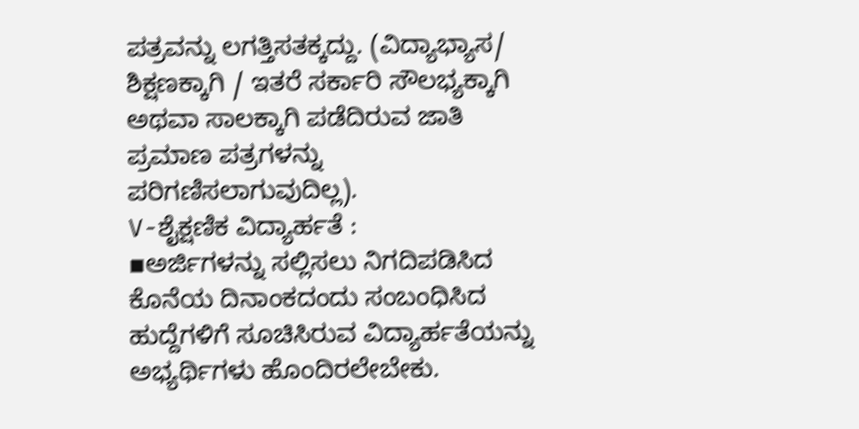ಪತ್ರವನ್ನು ಲಗತ್ತಿಸತಕ್ಕದ್ದು. (ವಿದ್ಯಾಭ್ಯಾಸ/ ಶಿಕ್ಷಣಕ್ಕಾಗಿ / ಇತರೆ ಸರ್ಕಾರಿ ಸೌಲಭ್ಯಕ್ಕಾಗಿ ಅಥವಾ ಸಾಲಕ್ಕಾಗಿ ಪಡೆದಿರುವ ಜಾತಿ ಪ್ರಮಾಣ ಪತ್ರಗಳನ್ನು ಪರಿಗಣಿಸಲಾಗುವುದಿಲ್ಲ).
V-ಶೈಕ್ಷಣಿಕ ವಿದ್ಯಾರ್ಹತೆ :
▪ಅರ್ಜಿಗಳನ್ನು ಸಲ್ಲಿಸಲು ನಿಗದಿಪಡಿಸಿದ ಕೊನೆಯ ದಿನಾಂಕದಂದು ಸಂಬಂಧಿಸಿದ ಹುದ್ದೆಗಳಿಗೆ ಸೂಚಿಸಿರುವ ವಿದ್ಯಾರ್ಹತೆಯನ್ನು ಅಭ್ಯರ್ಥಿಗಳು ಹೊಂದಿರಲೇಬೇಕು.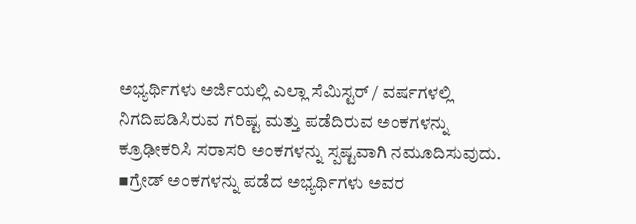ಅಭ್ಯರ್ಥಿಗಳು ಅರ್ಜಿಯಲ್ಲಿ ಎಲ್ಲಾ ಸೆಮಿಸ್ಟರ್ / ವರ್ಷಗಳಲ್ಲಿ ನಿಗದಿಪಡಿಸಿರುವ ಗರಿಷ್ಟ ಮತ್ತು ಪಡೆದಿರುವ ಅಂಕಗಳನ್ನು ಕ್ರೂಢೀಕರಿಸಿ ಸರಾಸರಿ ಅಂಕಗಳನ್ನು ಸ್ಪಷ್ಟವಾಗಿ ನಮೂದಿಸುವುದು.
▪ಗ್ರೇಡ್ ಅಂಕಗಳನ್ನು ಪಡೆದ ಅಭ್ಯರ್ಥಿಗಳು ಅವರ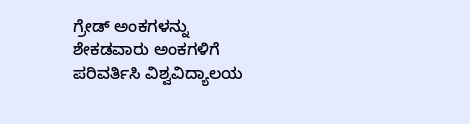ಗ್ರೇಡ್ ಅಂಕಗಳನ್ನು ಶೇಕಡವಾರು ಅಂಕಗಳಿಗೆ ಪರಿವರ್ತಿಸಿ ವಿಶ್ವವಿದ್ಯಾಲಯ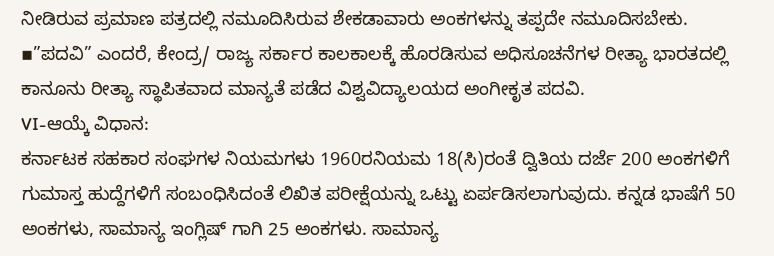ನೀಡಿರುವ ಪ್ರಮಾಣ ಪತ್ರದಲ್ಲಿ ನಮೂದಿಸಿರುವ ಶೇಕಡಾವಾರು ಅಂಕಗಳನ್ನು ತಪ್ಪದೇ ನಮೂದಿಸಬೇಕು.
▪”ಪದವಿ” ಎಂದರೆ, ಕೇಂದ್ರ/ ರಾಜ್ಯ ಸರ್ಕಾರ ಕಾಲಕಾಲಕ್ಕೆ ಹೊರಡಿಸುವ ಅಧಿಸೂಚನೆಗಳ ರೀತ್ಯಾ ಭಾರತದಲ್ಲಿ ಕಾನೂನು ರೀತ್ಯಾ ಸ್ಥಾಪಿತವಾದ ಮಾನ್ಯತೆ ಪಡೆದ ವಿಶ್ವವಿದ್ಯಾಲಯದ ಅಂಗೀಕೃತ ಪದವಿ.
VI-ಆಯ್ಕೆ ವಿಧಾನ:
ಕರ್ನಾಟಕ ಸಹಕಾರ ಸಂಘಗಳ ನಿಯಮಗಳು 1960ರನಿಯಮ 18(ಸಿ)ರಂತೆ ದ್ವಿತಿಯ ದರ್ಜೆ 200 ಅಂಕಗಳಿಗೆ ಗುಮಾಸ್ತ ಹುದ್ದೆಗಳಿಗೆ ಸಂಬಂಧಿಸಿದಂತೆ ಲಿಖಿತ ಪರೀಕ್ಷೆಯನ್ನು ಒಟ್ಟು ಏರ್ಪಡಿಸಲಾಗುವುದು. ಕನ್ನಡ ಭಾಷೆಗೆ 50 ಅಂಕಗಳು, ಸಾಮಾನ್ಯ ಇಂಗ್ಲಿಷ್ ಗಾಗಿ 25 ಅಂಕಗಳು. ಸಾಮಾನ್ಯ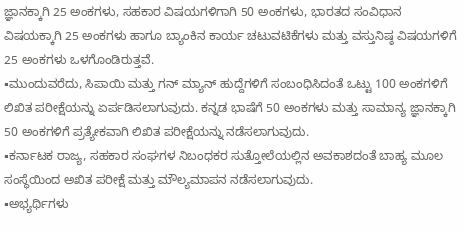ಜ್ಞಾನಕ್ಕಾಗಿ 25 ಅಂಕಗಳು, ಸಹಕಾರ ವಿಷಯಗಳಿಗಾಗಿ 50 ಅಂಕಗಳು, ಭಾರತದ ಸಂವಿಧಾನ ವಿಷಯಕ್ಕಾಗಿ 25 ಅಂಕಗಳು ಹಾಗೂ ಬ್ಯಾಂಕಿನ ಕಾರ್ಯ ಚಟುವಟಿಕೆಗಳು ಮತ್ತು ವಸ್ತುನಿಷ್ಠ ವಿಷಯಗಳಿಗೆ 25 ಅಂಕಗಳು ಒಳಗೊಂಡಿರುತ್ತವೆ.
▪ಮುಂದುವರೆದು, ಸಿಪಾಯಿ ಮತ್ತು ಗನ್ ಮ್ಯಾನ್ ಹುದ್ದೆಗಳಿಗೆ ಸಂಬಂಧಿಸಿದಂತೆ ಒಟ್ಟು 100 ಅಂಕಗಳಿಗೆ ಲಿಖಿತ ಪರೀಕ್ಷೆಯನ್ನು ಏರ್ಪಡಿಸಲಾಗುವುದು. ಕನ್ನಡ ಭಾಷೆಗೆ 50 ಅಂಕಗಳು ಮತ್ತು ಸಾಮಾನ್ಯ ಜ್ಞಾನಕ್ಕಾಗಿ 50 ಅಂಕಗಳಿಗೆ ಪ್ರತ್ಯೇಕವಾಗಿ ಲಿಖಿತ ಪರೀಕ್ಷೆಯನ್ನು ನಡೆಸಲಾಗುವುದು.
▪ಕರ್ನಾಟಕ ರಾಜ್ಯ, ಸಹಕಾರ ಸಂಘಗಳ ನಿಬಂಧಕರ ಸುತ್ತೋಲೆಯಲ್ಲಿನ ಅವಕಾಶದಂತೆ ಬಾಹ್ಯ ಮೂಲ ಸಂಸ್ಥೆಯಿಂದ ಅಖಿತ ಪರೀಕ್ಷೆ ಮತ್ತು ಮೌಲ್ಯಮಾಪನ ನಡೆಸಲಾಗುವುದು.
▪ಅಭ್ಯರ್ಥಿಗಳು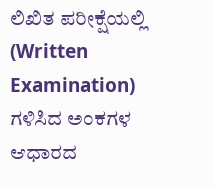ಲಿಖಿತ ಪರೀಕ್ಷೆಯಲ್ಲಿ (Written Examination) ಗಳಿಸಿದ ಅಂಕಗಳ ಆಧಾರದ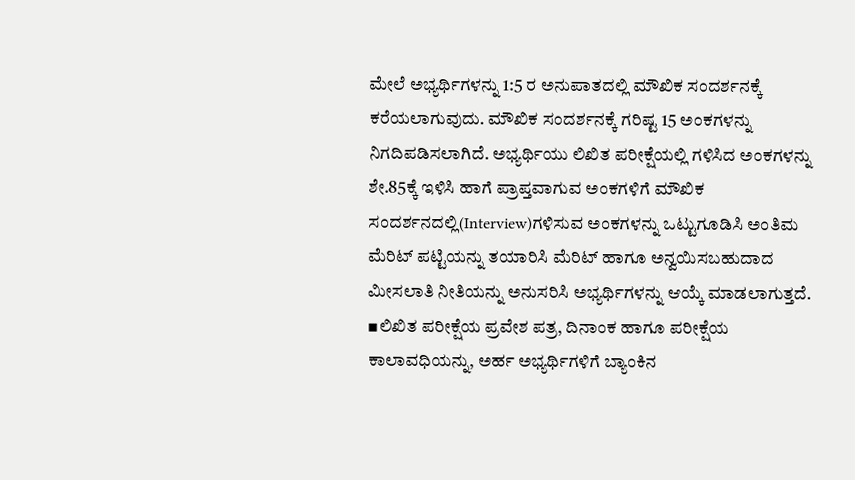ಮೇಲೆ ಅಭ್ಯರ್ಥಿಗಳನ್ನು 1:5 ರ ಅನುಪಾತದಲ್ಲಿ ಮೌಖಿಕ ಸಂದರ್ಶನಕ್ಕೆ ಕರೆಯಲಾಗುವುದು. ಮೌಖಿಕ ಸಂದರ್ಶನಕ್ಕೆ ಗರಿಷ್ಟ 15 ಅಂಕಗಳನ್ನು ನಿಗದಿಪಡಿಸಲಾಗಿದೆ. ಅಭ್ಯರ್ಥಿಯು ಲಿಖಿತ ಪರೀಕ್ಷೆಯಲ್ಲಿ ಗಳಿಸಿದ ಅಂಕಗಳನ್ನು ಶೇ.85ಕ್ಕೆ ಇಳಿಸಿ ಹಾಗೆ ಪ್ರಾಪ್ತವಾಗುವ ಅಂಕಗಳಿಗೆ ಮೌಖಿಕ ಸಂದರ್ಶನದಲ್ಲಿ(Interview)ಗಳಿಸುವ ಅಂಕಗಳನ್ನು ಒಟ್ಟುಗೂಡಿಸಿ ಅಂತಿಮ ಮೆರಿಟ್ ಪಟ್ಟಿಯನ್ನು ತಯಾರಿಸಿ ಮೆರಿಟ್ ಹಾಗೂ ಅನ್ವಯಿಸಬಹುದಾದ ಮೀಸಲಾತಿ ನೀತಿಯನ್ನು ಅನುಸರಿಸಿ ಅಭ್ಯರ್ಥಿಗಳನ್ನು ಆಯ್ಕೆ ಮಾಡಲಾಗುತ್ತದೆ.
▪ಲಿಖಿತ ಪರೀಕ್ಷೆಯ ಪ್ರವೇಶ ಪತ್ರ, ದಿನಾಂಕ ಹಾಗೂ ಪರೀಕ್ಷೆಯ ಕಾಲಾವಧಿಯನ್ನು, ಅರ್ಹ ಅಭ್ಯರ್ಥಿಗಳಿಗೆ ಬ್ಯಾಂಕಿನ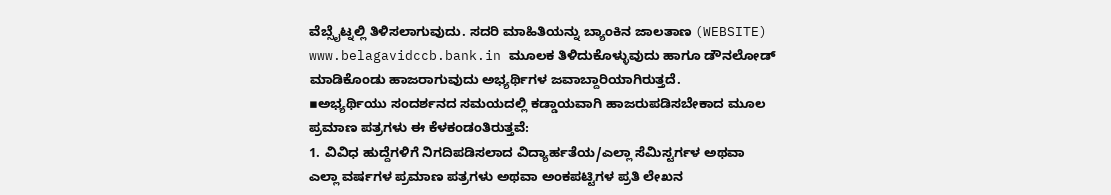ವೆಬ್ಸೈಟ್ನಲ್ಲಿ ತಿಳಿಸಲಾಗುವುದು. ಸದರಿ ಮಾಹಿತಿಯನ್ನು ಬ್ಯಾಂಕಿನ ಜಾಲತಾಣ (WEBSITE) www.belagavidccb.bank.in ಮೂಲಕ ತಿಳಿದುಕೊಳ್ಳುವುದು ಹಾಗೂ ಡೌನಲೋಡ್ ಮಾಡಿಕೊಂಡು ಹಾಜರಾಗುವುದು ಅಭ್ಯರ್ಥಿಗಳ ಜವಾಬ್ದಾರಿಯಾಗಿರುತ್ತದೆ.
▪ಅಭ್ಯರ್ಥಿಯು ಸಂದರ್ಶನದ ಸಮಯದಲ್ಲಿ ಕಡ್ಡಾಯವಾಗಿ ಹಾಜರುಪಡಿಸಬೇಕಾದ ಮೂಲ ಪ್ರಮಾಣ ಪತ್ರಗಳು ಈ ಕೆಳಕಂಡಂತಿರುತ್ತವೆ:
1. ವಿವಿಧ ಹುದ್ದೆಗಳಿಗೆ ನಿಗದಿಪಡಿಸಲಾದ ವಿದ್ಯಾರ್ಹತೆಯ/ಎಲ್ಲಾ ಸೆಮಿಸ್ಟರ್ಗಳ ಅಥವಾ ಎಲ್ಲಾ ವರ್ಷಗಳ ಪ್ರಮಾಣ ಪತ್ರಗಳು ಅಥವಾ ಅಂಕಪಟ್ಟಿಗಳ ಪ್ರತಿ ಲೇಖನ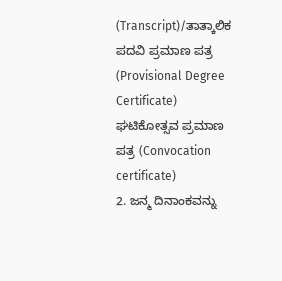(Transcript)/ತಾತ್ಕಾಲಿಕ ಪದವಿ ಪ್ರಮಾಣ ಪತ್ರ (Provisional Degree Certificate) ಘಟಿಕೋತ್ಸವ ಪ್ರಮಾಣ ಪತ್ರ (Convocation certificate)
2. ಜನ್ಮ ದಿನಾಂಕವನ್ನು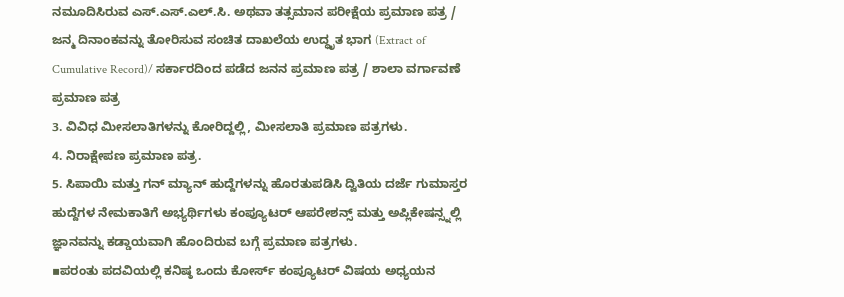ನಮೂದಿಸಿರುವ ಎಸ್.ಎಸ್.ಎಲ್.ಸಿ. ಅಥವಾ ತತ್ಸಮಾನ ಪರೀಕ್ಷೆಯ ಪ್ರಮಾಣ ಪತ್ರ / ಜನ್ಮ ದಿನಾಂಕವನ್ನು ತೋರಿಸುವ ಸಂಚಿತ ದಾಖಲೆಯ ಉದ್ಧೃತ ಭಾಗ (Extract of Cumulative Record)/ ಸರ್ಕಾರದಿಂದ ಪಡೆದ ಜನನ ಪ್ರಮಾಣ ಪತ್ರ / ಶಾಲಾ ವರ್ಗಾವಣೆ ಪ್ರಮಾಣ ಪತ್ರ
3. ವಿವಿಧ ಮೀಸಲಾತಿಗಳನ್ನು ಕೋರಿದ್ದಲ್ಲಿ, ಮೀಸಲಾತಿ ಪ್ರಮಾಣ ಪತ್ರಗಳು.
4. ನಿರಾಕ್ಷೇಪಣ ಪ್ರಮಾಣ ಪತ್ರ.
5. ಸಿಪಾಯಿ ಮತ್ತು ಗನ್ ಮ್ಯಾನ್ ಹುದ್ದೆಗಳನ್ನು ಹೊರತುಪಡಿಸಿ ದ್ವಿತಿಯ ದರ್ಜೆ ಗುಮಾಸ್ತರ ಹುದ್ದೆಗಳ ನೇಮಕಾತಿಗೆ ಅಭ್ಯರ್ಥಿಗಳು ಕಂಪ್ಯೂಟರ್ ಆಪರೇಶನ್ಸ್ ಮತ್ತು ಅಪ್ಲಿಕೇಷನ್ಸ್ನಲ್ಲಿ ಜ್ಞಾನವನ್ನು ಕಡ್ಡಾಯವಾಗಿ ಹೊಂದಿರುವ ಬಗ್ಗೆ ಪ್ರಮಾಣ ಪತ್ರಗಳು.
▪ಪರಂತು ಪದವಿಯಲ್ಲಿ ಕನಿಷ್ಠ ಒಂದು ಕೋರ್ಸ್ ಕಂಪ್ಯೂಟರ್ ವಿಷಯ ಅಧ್ಯಯನ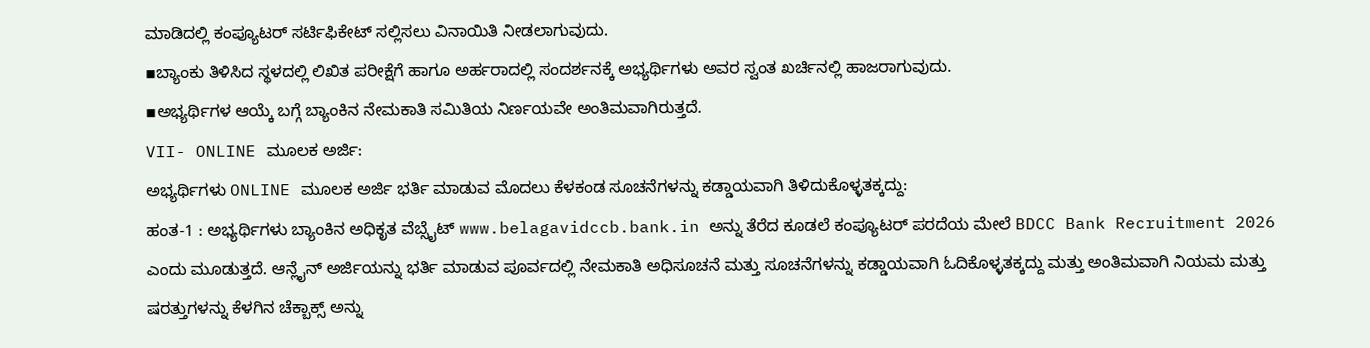ಮಾಡಿದಲ್ಲಿ ಕಂಪ್ಯೂಟರ್ ಸರ್ಟಿಫಿಕೇಟ್ ಸಲ್ಲಿಸಲು ವಿನಾಯಿತಿ ನೀಡಲಾಗುವುದು.
▪ಬ್ಯಾಂಕು ತಿಳಿಸಿದ ಸ್ಥಳದಲ್ಲಿ ಲಿಖಿತ ಪರೀಕ್ಷೆಗೆ ಹಾಗೂ ಅರ್ಹರಾದಲ್ಲಿ ಸಂದರ್ಶನಕ್ಕೆ ಅಭ್ಯರ್ಥಿಗಳು ಅವರ ಸ್ವಂತ ಖರ್ಚಿನಲ್ಲಿ ಹಾಜರಾಗುವುದು.
▪ಅಭ್ಯರ್ಥಿಗಳ ಆಯ್ಕೆ ಬಗ್ಗೆ ಬ್ಯಾಂಕಿನ ನೇಮಕಾತಿ ಸಮಿತಿಯ ನಿರ್ಣಯವೇ ಅಂತಿಮವಾಗಿರುತ್ತದೆ.
VII- ONLINE ಮೂಲಕ ಅರ್ಜಿ:
ಅಭ್ಯರ್ಥಿಗಳು ONLINE ಮೂಲಕ ಅರ್ಜಿ ಭರ್ತಿ ಮಾಡುವ ಮೊದಲು ಕೆಳಕಂಡ ಸೂಚನೆಗಳನ್ನು ಕಡ್ಡಾಯವಾಗಿ ತಿಳಿದುಕೊಳ್ಳತಕ್ಕದ್ದು:
ಹಂತ-1 : ಅಭ್ಯರ್ಥಿಗಳು ಬ್ಯಾಂಕಿನ ಅಧಿಕೃತ ವೆಬ್ಸೈಟ್ www.belagavidccb.bank.in ಅನ್ನು ತೆರೆದ ಕೂಡಲೆ ಕಂಪ್ಯೂಟರ್ ಪರದೆಯ ಮೇಲೆ BDCC Bank Recruitment 2026 ಎಂದು ಮೂಡುತ್ತದೆ. ಆನ್ಲೈನ್ ಅರ್ಜಿಯನ್ನು ಭರ್ತಿ ಮಾಡುವ ಪೂರ್ವದಲ್ಲಿ ನೇಮಕಾತಿ ಅಧಿಸೂಚನೆ ಮತ್ತು ಸೂಚನೆಗಳನ್ನು ಕಡ್ಡಾಯವಾಗಿ ಓದಿಕೊಳ್ಳತಕ್ಕದ್ದು ಮತ್ತು ಅಂತಿಮವಾಗಿ ನಿಯಮ ಮತ್ತು ಷರತ್ತುಗಳನ್ನು ಕೆಳಗಿನ ಚೆಕ್ಬಾಕ್ಸ್ ಅನ್ನು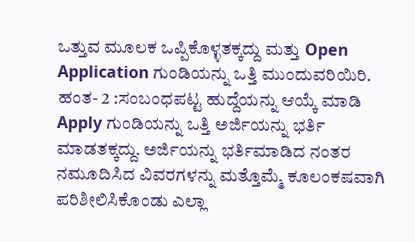ಒತ್ತುವ ಮೂಲಕ ಒಪ್ಪಿಕೊಳ್ಳತಕ್ಕದ್ದು ಮತ್ತು Open Application ಗುಂಡಿಯನ್ನು ಒತ್ತಿ ಮುಂದುವರಿಯಿರಿ.
ಹಂತ- 2 :ಸಂಬಂಧಪಟ್ಟ ಹುದ್ದೆಯನ್ನು ಆಯ್ಕೆ ಮಾಡಿ Apply ಗುಂಡಿಯನ್ನು ಒತ್ತಿ ಅರ್ಜಿಯನ್ನು ಭರ್ತಿ ಮಾಡತಕ್ಕದ್ದು. ಅರ್ಜಿಯನ್ನು ಭರ್ತಿಮಾಡಿದ ನಂತರ ನಮೂದಿಸಿದ ವಿವರಗಳನ್ನು ಮತ್ತೊಮ್ಮೆ ಕೂಲಂಕಷವಾಗಿ ಪರಿಶೀಲಿಸಿಕೊಂಡು ಎಲ್ಲಾ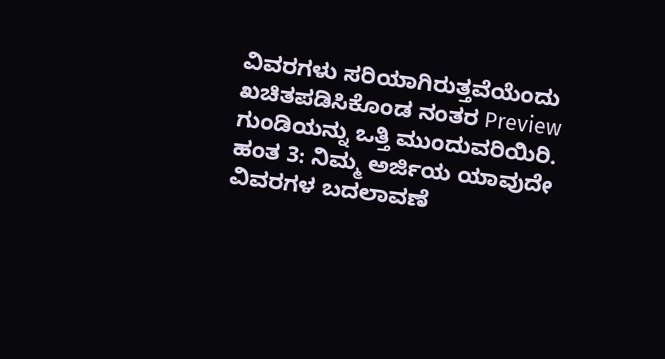ವಿವರಗಳು ಸರಿಯಾಗಿರುತ್ತವೆಯೆಂದು ಖಚಿತಪಡಿಸಿಕೊಂಡ ನಂತರ Preview ಗುಂಡಿಯನ್ನು ಒತ್ತಿ ಮುಂದುವರಿಯಿರಿ.
ಹಂತ 3: ನಿಮ್ಮ ಅರ್ಜಿಯ ಯಾವುದೇ ವಿವರಗಳ ಬದಲಾವಣೆ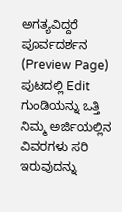ಅಗತ್ಯವಿದ್ದರೆ ಪೂರ್ವದರ್ಶನ (Preview Page) ಪುಟದಲ್ಲಿ Edit ಗುಂಡಿಯನ್ನು ಒತ್ತಿ ನಿಮ್ಮ ಅರ್ಜಿಯಲ್ಲಿನ ವಿವರಗಳು ಸರಿ ಇರುವುದನ್ನು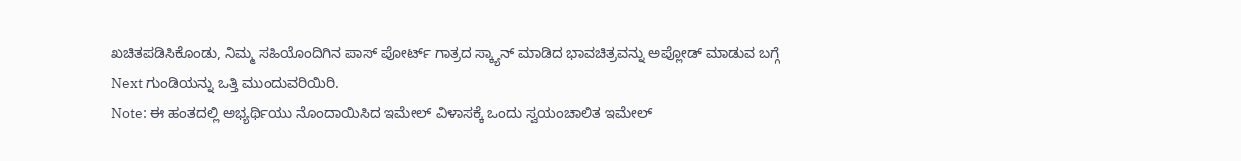ಖಚಿತಪಡಿಸಿಕೊಂಡು, ನಿಮ್ಮ ಸಹಿಯೊಂದಿಗಿನ ಪಾಸ್ ಪೋರ್ಟ್ ಗಾತ್ರದ ಸ್ಕ್ಯಾನ್ ಮಾಡಿದ ಭಾವಚಿತ್ರವನ್ನು ಅಪ್ಲೋಡ್ ಮಾಡುವ ಬಗ್ಗೆ Next ಗುಂಡಿಯನ್ನು ಒತ್ತಿ ಮುಂದುವರಿಯಿರಿ.
Note: ಈ ಹಂತದಲ್ಲಿ ಅಭ್ಯರ್ಥಿಯು ನೊಂದಾಯಿಸಿದ ಇಮೇಲ್ ವಿಳಾಸಕ್ಕೆ ಒಂದು ಸ್ವಯಂಚಾಲಿತ ಇಮೇಲ್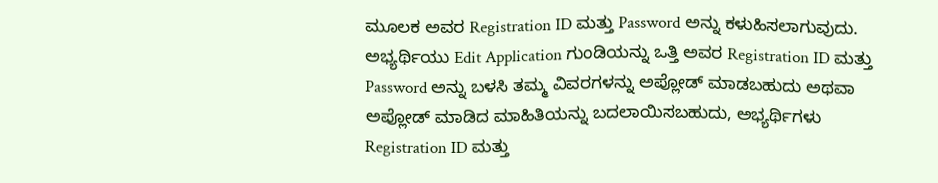ಮೂಲಕ ಅವರ Registration ID ಮತ್ತು Password ಅನ್ನು ಕಳುಹಿಸಲಾಗುವುದು. ಅಭ್ಯರ್ಥಿಯು Edit Application ಗುಂಡಿಯನ್ನು ಒತ್ತಿ ಅವರ Registration ID ಮತ್ತು Password ಅನ್ನು ಬಳಸಿ ತಮ್ಮ ವಿವರಗಳನ್ನು ಅಪ್ಲೋಡ್ ಮಾಡಬಹುದು ಅಥವಾ ಅಪ್ಲೋಡ್ ಮಾಡಿದ ಮಾಹಿತಿಯನ್ನು ಬದಲಾಯಿಸಬಹುದು, ಅಭ್ಯರ್ಥಿಗಳು Registration ID ಮತ್ತು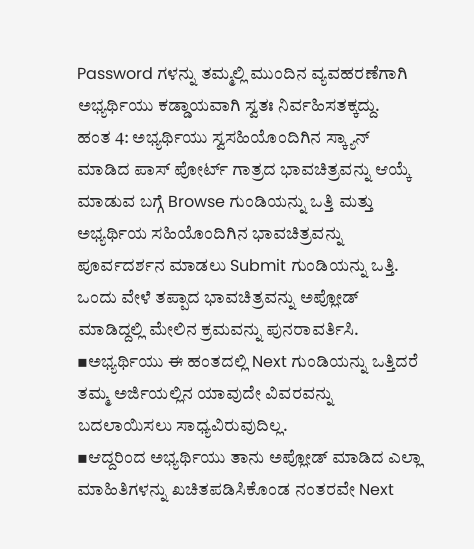Password ಗಳನ್ನು ತಮ್ಮಲ್ಲಿ ಮುಂದಿನ ವ್ಯವಹರಣೆಗಾಗಿ ಅಭ್ಯರ್ಥಿಯು ಕಡ್ಡಾಯವಾಗಿ ಸ್ವತಃ ನಿರ್ವಹಿಸತಕ್ಕದ್ದು.
ಹಂತ 4: ಅಭ್ಯರ್ಥಿಯು ಸ್ವಸಹಿಯೊಂದಿಗಿನ ಸ್ಕ್ಯಾನ್ ಮಾಡಿದ ಪಾಸ್ ಪೋರ್ಟ್ ಗಾತ್ರದ ಭಾವಚಿತ್ರವನ್ನು ಆಯ್ಕೆ ಮಾಡುವ ಬಗ್ಗೆ Browse ಗುಂಡಿಯನ್ನು ಒತ್ತಿ ಮತ್ತು ಅಭ್ಯರ್ಥಿಯ ಸಹಿಯೊಂದಿಗಿನ ಭಾವಚಿತ್ರವನ್ನು ಪೂರ್ವದರ್ಶನ ಮಾಡಲು Submit ಗುಂಡಿಯನ್ನು ಒತ್ತಿ. ಒಂದು ವೇಳೆ ತಪ್ಪಾದ ಭಾವಚಿತ್ರವನ್ನು ಅಪ್ಲೋಡ್ ಮಾಡಿದ್ದಲ್ಲಿ ಮೇಲಿನ ಕ್ರಮವನ್ನು ಪುನರಾವರ್ತಿಸಿ.
▪ಅಭ್ಯರ್ಥಿಯು ಈ ಹಂತದಲ್ಲಿ Next ಗುಂಡಿಯನ್ನು ಒತ್ತಿದರೆ ತಮ್ಮ ಅರ್ಜಿಯಲ್ಲಿನ ಯಾವುದೇ ವಿವರವನ್ನು ಬದಲಾಯಿಸಲು ಸಾಧ್ಯವಿರುವುದಿಲ್ಲ.
▪ಆದ್ದರಿಂದ ಅಭ್ಯರ್ಥಿಯು ತಾನು ಅಪ್ಲೋಡ್ ಮಾಡಿದ ಎಲ್ಲಾ ಮಾಹಿತಿಗಳನ್ನು ಖಚಿತಪಡಿಸಿಕೊಂಡ ನಂತರವೇ Next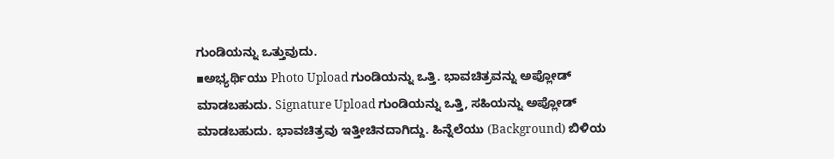ಗುಂಡಿಯನ್ನು ಒತ್ತುವುದು.
▪ಅಭ್ಯರ್ಥಿಯು Photo Upload ಗುಂಡಿಯನ್ನು ಒತ್ತಿ. ಭಾವಚಿತ್ರವನ್ನು ಅಪ್ಲೋಡ್ ಮಾಡಬಹುದು. Signature Upload ಗುಂಡಿಯನ್ನು ಒತ್ತಿ, ಸಹಿಯನ್ನು ಅಪ್ಲೋಡ್ ಮಾಡಬಹುದು. ಭಾವಚಿತ್ರವು ಇತ್ತೀಚಿನದಾಗಿದ್ದು. ಹಿನ್ನೆಲೆಯು (Background) ಬಿಳಿಯ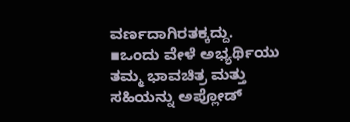ವರ್ಣದಾಗಿರತಕ್ಕದ್ದು.
▪ಒಂದು ವೇಳೆ ಅಭ್ಯರ್ಥಿಯು ತಮ್ಮ ಭಾವಚಿತ್ರ ಮತ್ತು ಸಹಿಯನ್ನು ಅಪ್ಲೋಡ್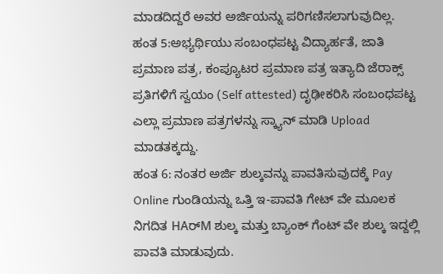ಮಾಡದಿದ್ದರೆ ಅವರ ಅರ್ಜಿಯನ್ನು ಪರಿಗಣಿಸಲಾಗುವುದಿಲ್ಲ.
ಹಂತ 5:ಅಭ್ಯರ್ಥಿಯು ಸಂಬಂಧಪಟ್ಟ ವಿದ್ಯಾರ್ಹತೆ, ಜಾತಿ ಪ್ರಮಾಣ ಪತ್ರ, ಕಂಪ್ಯೂಟರ ಪ್ರಮಾಣ ಪತ್ರ ಇತ್ಯಾದಿ ಜೆರಾಕ್ಸ್ ಪ್ರತಿಗಳಿಗೆ ಸ್ವಯಂ (Self attested) ದೃಢೀಕರಿಸಿ ಸಂಬಂಧಪಟ್ಟ ಎಲ್ಲಾ ಪ್ರಮಾಣ ಪತ್ರಗಳನ್ನು ಸ್ಕ್ಯಾನ್ ಮಾಡಿ Upload ಮಾಡತಕ್ಕದ್ದು.
ಹಂತ 6: ನಂತರ ಅರ್ಜಿ ಶುಲ್ಕವನ್ನು ಪಾವತಿಸುವುದಕ್ಕೆ Pay Online ಗುಂಡಿಯನ್ನು ಒತ್ತಿ ಇ-ಪಾವತಿ ಗೇಟ್ ವೇ ಮೂಲಕ ನಿಗದಿತ HAರ್M ಶುಲ್ಕ ಮತ್ತು ಬ್ಯಾಂಕ್ ಗೆಂಟ್ ವೇ ಶುಲ್ಕ ಇದ್ದಲ್ಲಿ ಪಾವತಿ ಮಾಡುವುದು.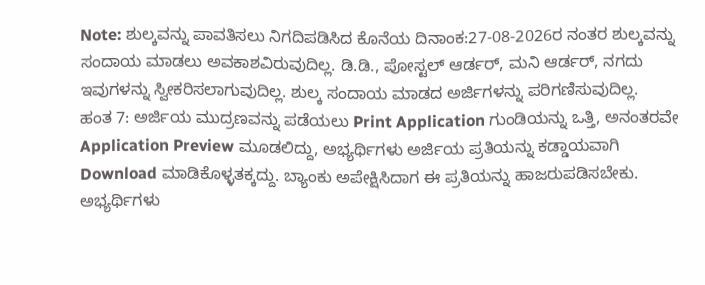Note: ಶುಲ್ಕವನ್ನು ಪಾವತಿಸಲು ನಿಗದಿಪಡಿಸಿದ ಕೊನೆಯ ದಿನಾಂಕ:27-08-2026ರ ನಂತರ ಶುಲ್ಕವನ್ನು ಸಂದಾಯ ಮಾಡಲು ಅವಕಾಶವಿರುವುದಿಲ್ಲ. ಡಿ.ಡಿ., ಪೋಸ್ಟಲ್ ಆರ್ಡರ್, ಮನಿ ಆರ್ಡರ್, ನಗದು ಇವುಗಳನ್ನು ಸ್ವೀಕರಿಸಲಾಗುವುದಿಲ್ಲ. ಶುಲ್ಕ ಸಂದಾಯ ಮಾಡದ ಅರ್ಜಿಗಳನ್ನು ಪರಿಗಣಿಸುವುದಿಲ್ಲ.
ಹಂತ 7: ಅರ್ಜಿಯ ಮುದ್ರಣವನ್ನು ಪಡೆಯಲು Print Application ಗುಂಡಿಯನ್ನು ಒತ್ತಿ, ಅನಂತರವೇ Application Preview ಮೂಡಲಿದ್ದು, ಅಭ್ಯರ್ಥಿಗಳು ಅರ್ಜಿಯ ಪ್ರತಿಯನ್ನು ಕಡ್ಡಾಯವಾಗಿ Download ಮಾಡಿಕೊಳ್ಳತಕ್ಕದ್ದು. ಬ್ಯಾಂಕು ಅಪೇಕ್ಷಿಸಿದಾಗ ಈ ಪ್ರತಿಯನ್ನು ಹಾಜರುಪಡಿಸಬೇಕು. ಅಭ್ಯರ್ಥಿಗಳು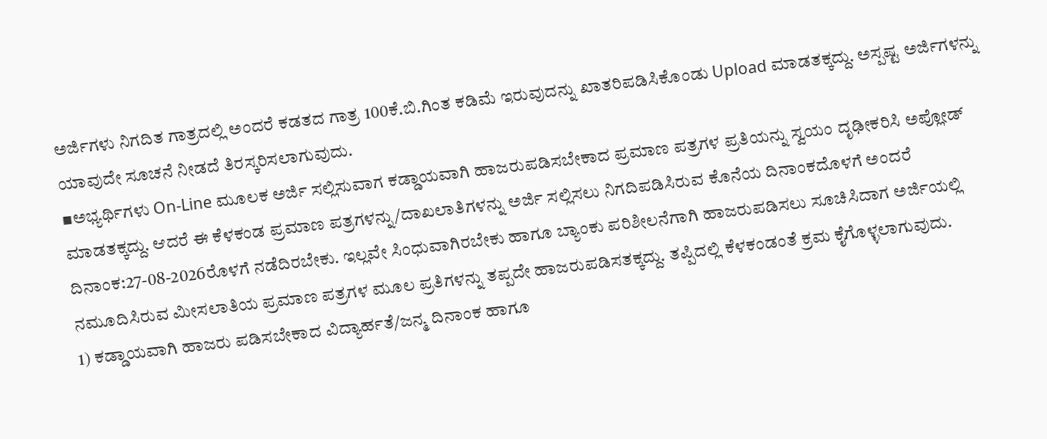ಅರ್ಜಿಗಳು ನಿಗದಿತ ಗಾತ್ರದಲ್ಲಿ ಅಂದರೆ ಕಡತದ ಗಾತ್ರ 100ಕೆ.ಬಿ.ಗಿಂತ ಕಡಿಮೆ ಇರುವುದನ್ನು ಖಾತರಿಪಡಿಸಿಕೊಂಡು Upload ಮಾಡತಕ್ಕದ್ದು. ಅಸ್ಪಷ್ಟ ಅರ್ಜಿಗಳನ್ನು ಯಾವುದೇ ಸೂಚನೆ ನೀಡದೆ ತಿರಸ್ಕರಿಸಲಾಗುವುದು.
▪ಅಭ್ಯರ್ಥಿಗಳು On-Line ಮೂಲಕ ಅರ್ಜಿ ಸಲ್ಲಿಸುವಾಗ ಕಡ್ಡಾಯವಾಗಿ ಹಾಜರುಪಡಿಸಬೇಕಾದ ಪ್ರಮಾಣ ಪತ್ರಗಳ ಪ್ರತಿಯನ್ನು ಸ್ವಯಂ ದೃಢೀಕರಿಸಿ ಅಪ್ಲೋಡ್ ಮಾಡತಕ್ಕದ್ದು. ಆದರೆ ಈ ಕೆಳಕಂಡ ಪ್ರಮಾಣ ಪತ್ರಗಳನ್ನು/ದಾಖಲಾತಿಗಳನ್ನು ಅರ್ಜಿ ಸಲ್ಲಿಸಲು ನಿಗದಿಪಡಿಸಿರುವ ಕೊನೆಯ ದಿನಾಂಕದೊಳಗೆ ಅಂದರೆ ದಿನಾಂಕ:27-08-2026ರೊಳಗೆ ನಡೆದಿರಬೇಕು. ಇಲ್ಲವೇ ಸಿಂಧುವಾಗಿರಬೇಕು ಹಾಗೂ ಬ್ಯಾಂಕು ಪರಿಶೀಲನೆಗಾಗಿ ಹಾಜರುಪಡಿಸಲು ಸೂಚಿಸಿದಾಗ ಅರ್ಜಿಯಲ್ಲಿ ನಮೂದಿಸಿರುವ ಮೀಸಲಾತಿಯ ಪ್ರಮಾಣ ಪತ್ರಗಳ ಮೂಲ ಪ್ರತಿಗಳನ್ನು ತಪ್ಪದೇ ಹಾಜರುಪಡಿಸತಕ್ಕದ್ದು. ತಪ್ಪಿದಲ್ಲಿ ಕೆಳಕಂಡಂತೆ ಕ್ರಮ ಕೈಗೊಳ್ಳಲಾಗುವುದು.
1) ಕಡ್ಡಾಯವಾಗಿ ಹಾಜರು ಪಡಿಸಬೇಕಾದ ವಿದ್ಯಾರ್ಹತೆ/ಜನ್ಮ ದಿನಾಂಕ ಹಾಗೂ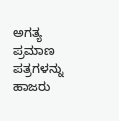ಅಗತ್ಯ ಪ್ರಮಾಣ ಪತ್ರಗಳನ್ನು ಹಾಜರು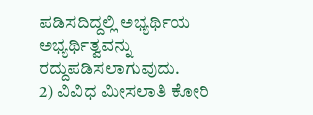ಪಡಿಸದಿದ್ದಲ್ಲಿ ಅಭ್ಯರ್ಥಿಯ ಅಭ್ಯರ್ಥಿತ್ವವನ್ನು ರದ್ದುಪಡಿಸಲಾಗುವುದು.
2) ವಿವಿಧ ಮೀಸಲಾತಿ ಕೋರಿ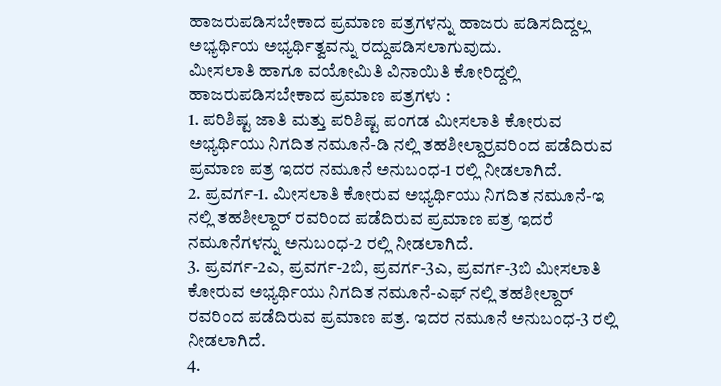ಹಾಜರುಪಡಿಸಬೇಕಾದ ಪ್ರಮಾಣ ಪತ್ರಗಳನ್ನು ಹಾಜರು ಪಡಿಸದಿದ್ದಲ್ಲ ಅಭ್ಯರ್ಥಿಯ ಅಭ್ಯರ್ಥಿತ್ವವನ್ನು ರದ್ದುಪಡಿಸಲಾಗುವುದು.
ಮೀಸಲಾತಿ ಹಾಗೂ ವಯೋಮಿತಿ ವಿನಾಯಿತಿ ಕೋರಿದ್ದಲ್ಲಿ ಹಾಜರುಪಡಿಸಬೇಕಾದ ಪ್ರಮಾಣ ಪತ್ರಗಳು :
1. ಪರಿಶಿಷ್ಟ ಜಾತಿ ಮತ್ತು ಪರಿಶಿಷ್ಟ ಪಂಗಡ ಮೀಸಲಾತಿ ಕೋರುವ ಅಭ್ಯರ್ಥಿಯು ನಿಗದಿತ ನಮೂನೆ-ಡಿ ನಲ್ಲಿ ತಹಶೀಲ್ದಾರ್ರವರಿಂದ ಪಡೆದಿರುವ ಪ್ರಮಾಣ ಪತ್ರ ಇದರ ನಮೂನೆ ಅನುಬಂಧ-1 ರಲ್ಲಿ ನೀಡಲಾಗಿದೆ.
2. ಪ್ರವರ್ಗ-1. ಮೀಸಲಾತಿ ಕೋರುವ ಅಭ್ಯರ್ಥಿಯು ನಿಗದಿತ ನಮೂನೆ-ಇ ನಲ್ಲಿ ತಹಶೀಲ್ದಾರ್ ರವರಿಂದ ಪಡೆದಿರುವ ಪ್ರಮಾಣ ಪತ್ರ ಇದರೆ ನಮೂನೆಗಳನ್ನು ಅನುಬಂಧ-2 ರಲ್ಲಿ ನೀಡಲಾಗಿದೆ.
3. ಪ್ರವರ್ಗ-2ಎ, ಪ್ರವರ್ಗ-2ಬಿ, ಪ್ರವರ್ಗ-3ಎ, ಪ್ರವರ್ಗ-3ಬಿ ಮೀಸಲಾತಿ ಕೋರುವ ಅಭ್ಯರ್ಥಿಯು ನಿಗದಿತ ನಮೂನೆ-ಎಫ್ ನಲ್ಲಿ ತಹಶೀಲ್ದಾರ್ ರವರಿಂದ ಪಡೆದಿರುವ ಪ್ರಮಾಣ ಪತ್ರ. ಇದರ ನಮೂನೆ ಅನುಬಂಧ-3 ರಲ್ಲಿ ನೀಡಲಾಗಿದೆ.
4.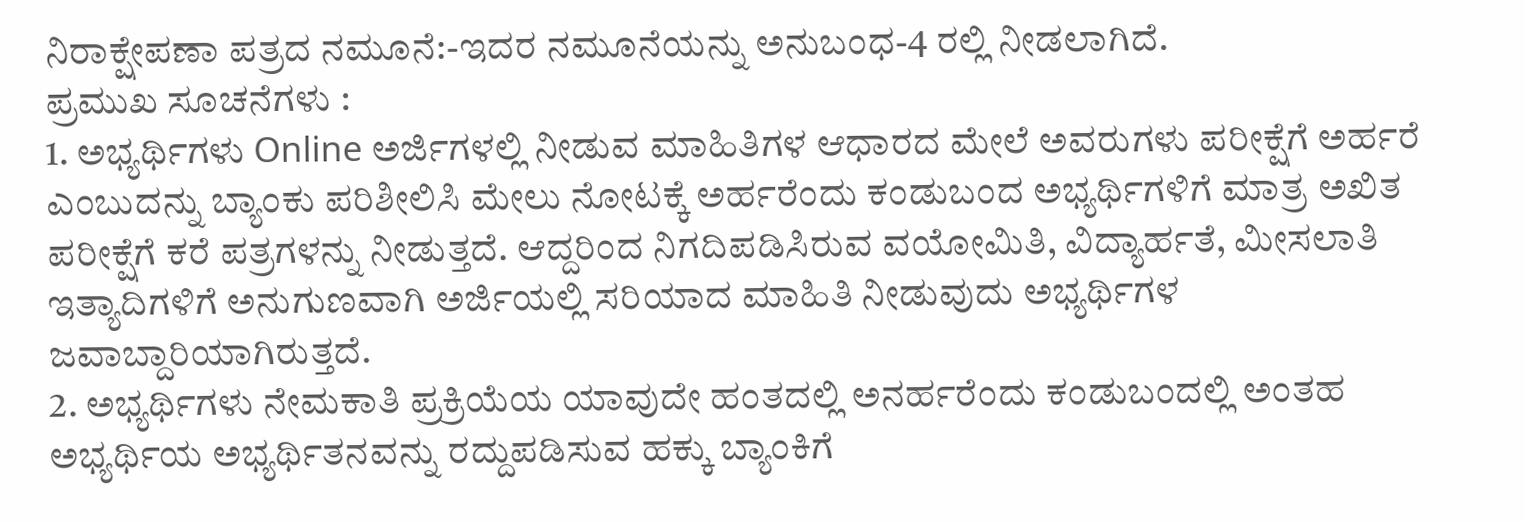ನಿರಾಕ್ಷೇಪಣಾ ಪತ್ರದ ನಮೂನೆ:-ಇದರ ನಮೂನೆಯನ್ನು ಅನುಬಂಧ-4 ರಲ್ಲಿ ನೀಡಲಾಗಿದೆ.
ಪ್ರಮುಖ ಸೂಚನೆಗಳು :
1. ಅಭ್ಯರ್ಥಿಗಳು Online ಅರ್ಜಿಗಳಲ್ಲಿ ನೀಡುವ ಮಾಹಿತಿಗಳ ಆಧಾರದ ಮೇಲೆ ಅವರುಗಳು ಪರೀಕ್ಷೆಗೆ ಅರ್ಹರೆ ಎಂಬುದನ್ನು ಬ್ಯಾಂಕು ಪರಿಶೀಲಿಸಿ ಮೇಲು ನೋಟಕ್ಕೆ ಅರ್ಹರೆಂದು ಕಂಡುಬಂದ ಅಭ್ಯರ್ಥಿಗಳಿಗೆ ಮಾತ್ರ ಅಖಿತ ಪರೀಕ್ಷೆಗೆ ಕರೆ ಪತ್ರಗಳನ್ನು ನೀಡುತ್ತದೆ. ಆದ್ದರಿಂದ ನಿಗದಿಪಡಿಸಿರುವ ವಯೋಮಿತಿ, ವಿದ್ಯಾರ್ಹತೆ, ಮೀಸಲಾತಿ ಇತ್ಯಾದಿಗಳಿಗೆ ಅನುಗುಣವಾಗಿ ಅರ್ಜಿಯಲ್ಲಿ ಸರಿಯಾದ ಮಾಹಿತಿ ನೀಡುವುದು ಅಭ್ಯರ್ಥಿಗಳ ಜವಾಬ್ದಾರಿಯಾಗಿರುತ್ತದೆ.
2. ಅಭ್ಯರ್ಥಿಗಳು ನೇಮಕಾತಿ ಪ್ರಕ್ರಿಯೆಯ ಯಾವುದೇ ಹಂತದಲ್ಲಿ ಅನರ್ಹರೆಂದು ಕಂಡುಬಂದಲ್ಲಿ ಅಂತಹ ಅಭ್ಯರ್ಥಿಯ ಅಭ್ಯರ್ಥಿತನವನ್ನು ರದ್ದುಪಡಿಸುವ ಹಕ್ಕು ಬ್ಯಾಂಕಿಗೆ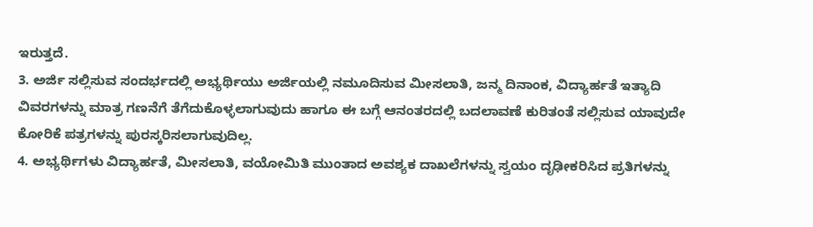ಇರುತ್ತದೆ.
3. ಅರ್ಜಿ ಸಲ್ಲಿಸುವ ಸಂದರ್ಭದಲ್ಲಿ ಅಭ್ಯರ್ಥಿಯು ಅರ್ಜಿಯಲ್ಲಿ ನಮೂದಿಸುವ ಮೀಸಲಾತಿ, ಜನ್ಮ ದಿನಾಂಕ, ವಿದ್ಯಾರ್ಹತೆ ಇತ್ಯಾದಿ ವಿವರಗಳನ್ನು ಮಾತ್ರ ಗಣನೆಗೆ ತೆಗೆದುಕೊಳ್ಳಲಾಗುವುದು ಹಾಗೂ ಈ ಬಗ್ಗೆ ಆನಂತರದಲ್ಲಿ ಬದಲಾವಣೆ ಕುರಿತಂತೆ ಸಲ್ಲಿಸುವ ಯಾವುದೇ ಕೋರಿಕೆ ಪತ್ರಗಳನ್ನು ಪುರಸ್ಕರಿಸಲಾಗುವುದಿಲ್ಲ.
4. ಅಭ್ಯರ್ಥಿಗಳು ವಿದ್ಯಾರ್ಹತೆ, ಮೀಸಲಾತಿ, ವಯೋಮಿತಿ ಮುಂತಾದ ಅವಶ್ಯಕ ದಾಖಲೆಗಳನ್ನು ಸ್ವಯಂ ದೃಢೀಕರಿಸಿದ ಪ್ರತಿಗಳನ್ನು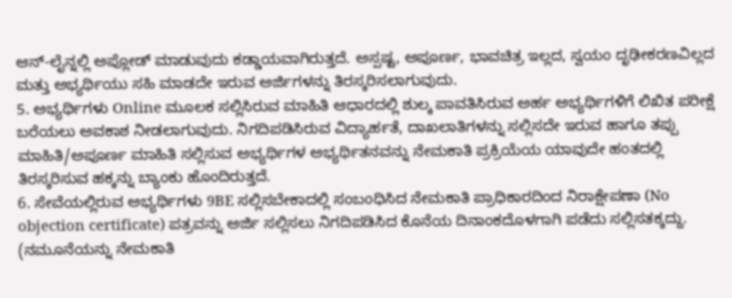ಆನ್-ಲೈನ್ನಲ್ಲಿ ಅಪ್ಲೋಡ್ ಮಾಡುವುದು ಕಡ್ಡಾಯವಾಗಿರುತ್ತದೆ. ಅಸ್ಪಷ್ಟ, ಅಪೂರ್ಣ, ಭಾವಚಿತ್ರ ಇಲ್ಲದ, ಸ್ವಯಂ ದೃಢೀಕರಣವಿಲ್ಲದ ಮತ್ತು ಅಭ್ಯರ್ಥಿಯು ಸಹಿ ಮಾಡದೇ ಇರುವ ಅರ್ಜಿಗಳನ್ನು ತಿರಸ್ಕರಿಸಲಾಗುವುದು.
5. ಅಭ್ಯರ್ಥಿಗಳು Online ಮೂಲಕ ಸಲ್ಲಿಸಿರುವ ಮಾಹಿತಿ ಆಧಾರದಲ್ಲಿ ಶುಲ್ಕ ಪಾವತಿಸಿರುವ ಅರ್ಹ ಅಭ್ಯರ್ಥಿಗಳಿಗೆ ಲಿಖಿತ ಪರೀಕ್ಷೆ ಬರೆಯಲು ಅವಕಾಶ ನೀಡಲಾಗುವುದು. ನಿಗದಿಪಡಿಸಿರುವ ವಿದ್ಯಾರ್ಹತೆ, ದಾಖಲಾತಿಗಳನ್ನು ಸಲ್ಲಿಸದೇ ಇರುವ ಹಾಗೂ ತಪ್ಪು ಮಾಹಿತಿ/ಅಪೂರ್ಣ ಮಾಹಿತಿ ಸಲ್ಲಿಸುವ ಅಭ್ಯರ್ಥಿಗಳ ಅಭ್ಯರ್ಥಿತನವನ್ನು ನೇಮಕಾತಿ ಪ್ರಕ್ರಿಯೆಯ ಯಾವುದೇ ಹಂತದಲ್ಲಿ ತಿರಸ್ಕರಿಸುವ ಹಕ್ಕನ್ನು ಬ್ಯಾಂಕು ಹೊಂದಿರುತ್ತದೆ.
6. ಸೇವೆಯಲ್ಲಿರುವ ಅಭ್ಯರ್ಥಿಗಳು 9BE ಸಲ್ಲಿಸಬೇಕಾದಲ್ಲಿ ಸಂಬಂಧಿಸಿದ ನೇಮಕಾತಿ ಪ್ರಾಧಿಕಾರದಿಂದ ನಿರಾಕ್ಷೇಪಣಾ (No objection certificate) ಪತ್ರವನ್ನು ಅರ್ಜಿ ಸಲ್ಲಿಸಲು ನಿಗದಿಪಡಿಸಿದ ಕೊನೆಯ ದಿನಾಂಕದೊಳಗಾಗಿ ಪಡೆದು ಸಲ್ಲಿಸತಕ್ಕದ್ದು. (ನಮೂನೆಯನ್ನು ನೇಮಕಾತಿ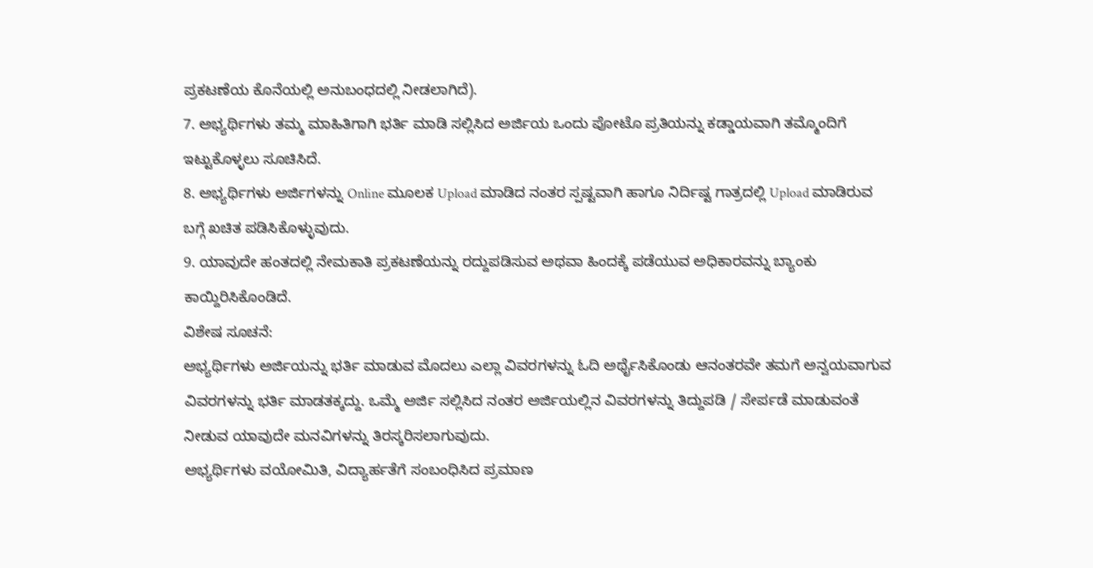ಪ್ರಕಟಣೆಯ ಕೊನೆಯಲ್ಲಿ ಅನುಬಂಧದಲ್ಲಿ ನೀಡಲಾಗಿದೆ).
7. ಅಭ್ಯರ್ಥಿಗಳು ತಮ್ಮ ಮಾಹಿತಿಗಾಗಿ ಭರ್ತಿ ಮಾಡಿ ಸಲ್ಲಿಸಿದ ಅರ್ಜಿಯ ಒಂದು ಪೋಟೊ ಪ್ರತಿಯನ್ನು ಕಡ್ಡಾಯವಾಗಿ ತಮ್ಮೊಂದಿಗೆ ಇಟ್ಟುಕೊಳ್ಳಲು ಸೂಚಿಸಿದೆ.
8. ಅಭ್ಯರ್ಥಿಗಳು ಅರ್ಜಿಗಳನ್ನು Online ಮೂಲಕ Upload ಮಾಡಿದ ನಂತರ ಸ್ಪಷ್ಟವಾಗಿ ಹಾಗೂ ನಿರ್ದಿಷ್ಟ ಗಾತ್ರದಲ್ಲಿ Upload ಮಾಡಿರುವ ಬಗ್ಗೆ ಖಚಿತ ಪಡಿಸಿಕೊಳ್ಳುವುದು.
9. ಯಾವುದೇ ಹಂತದಲ್ಲಿ ನೇಮಕಾತಿ ಪ್ರಕಟಣೆಯನ್ನು ರದ್ದುಪಡಿಸುವ ಅಥವಾ ಹಿಂದಕ್ಕೆ ಪಡೆಯುವ ಅಧಿಕಾರವನ್ನು ಬ್ಯಾಂಕು ಕಾಯ್ದಿರಿಸಿಕೊಂಡಿದೆ.
ವಿಶೇಷ ಸೂಚನೆ:
ಅಭ್ಯರ್ಥಿಗಳು ಅರ್ಜಿಯನ್ನು ಭರ್ತಿ ಮಾಡುವ ಮೊದಲು ಎಲ್ಲಾ ವಿವರಗಳನ್ನು ಓದಿ ಅರ್ಥೈಸಿಕೊಂಡು ಆನಂತರವೇ ತಮಗೆ ಅನ್ವಯವಾಗುವ ವಿವರಗಳನ್ನು ಭರ್ತಿ ಮಾಡತಕ್ಕದ್ದು. ಒಮ್ಮೆ ಅರ್ಜಿ ಸಲ್ಲಿಸಿದ ನಂತರ ಅರ್ಜಿಯಲ್ಲಿನ ವಿವರಗಳನ್ನು ತಿದ್ದುಪಡಿ / ಸೇರ್ಪಡೆ ಮಾಡುವಂತೆ ನೀಡುವ ಯಾವುದೇ ಮನವಿಗಳನ್ನು ತಿರಸ್ಕರಿಸಲಾಗುವುದು.
ಅಭ್ಯರ್ಥಿಗಳು ವಯೋಮಿತಿ, ವಿದ್ಯಾರ್ಹತೆಗೆ ಸಂಬಂಧಿಸಿದ ಪ್ರಮಾಣ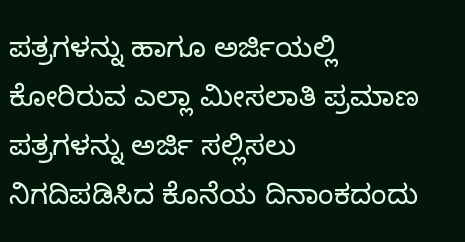ಪತ್ರಗಳನ್ನು ಹಾಗೂ ಅರ್ಜಿಯಲ್ಲಿ ಕೋರಿರುವ ಎಲ್ಲಾ ಮೀಸಲಾತಿ ಪ್ರಮಾಣ ಪತ್ರಗಳನ್ನು ಅರ್ಜಿ ಸಲ್ಲಿಸಲು ನಿಗದಿಪಡಿಸಿದ ಕೊನೆಯ ದಿನಾಂಕದಂದು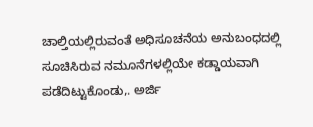ಚಾಲ್ತಿಯಲ್ಲಿರುವಂತೆ ಅಧಿಸೂಚನೆಯ ಅನುಬಂಧದಲ್ಲಿ ಸೂಚಿಸಿರುವ ನಮೂನೆಗಳಲ್ಲಿಯೇ ಕಡ್ಡಾಯವಾಗಿ ಪಡೆದಿಟ್ಟುಕೊಂಡು,. ಅರ್ಜಿ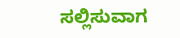ಸಲ್ಲಿಸುವಾಗ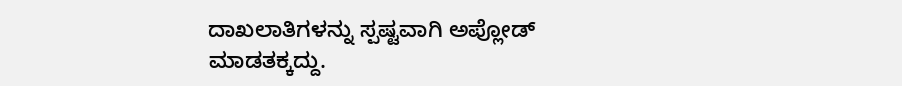ದಾಖಲಾತಿಗಳನ್ನು ಸ್ಪಷ್ಟವಾಗಿ ಅಪ್ಲೋಡ್ ಮಾಡತಕ್ಕದ್ದು.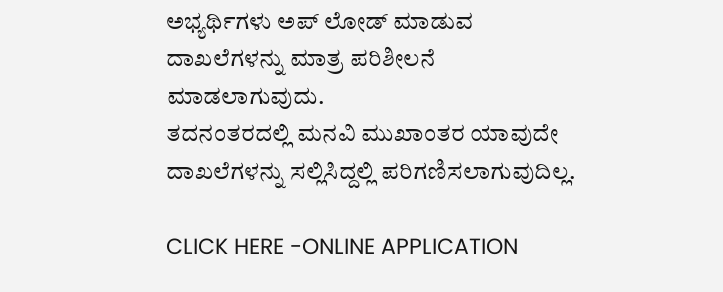ಅಭ್ಯರ್ಥಿಗಳು ಅಪ್ ಲೋಡ್ ಮಾಡುವ ದಾಖಲೆಗಳನ್ನು ಮಾತ್ರ ಪರಿಶೀಲನೆ ಮಾಡಲಾಗುವುದು.
ತದನಂತರದಲ್ಲಿ ಮನವಿ ಮುಖಾಂತರ ಯಾವುದೇ ದಾಖಲೆಗಳನ್ನು ಸಲ್ಲಿಸಿದ್ದಲ್ಲಿ ಪರಿಗಣಿಸಲಾಗುವುದಿಲ್ಲ.

CLICK HERE -ONLINE APPLICATION